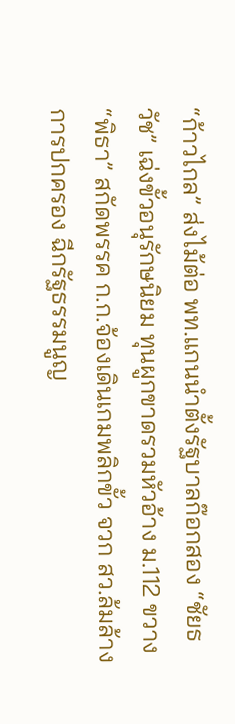“ก้าวไกล” ส่งไม้ต่อ พท.แกนนำตั้งรัฐบาลก๊อกสอง “ชัยธวัช” เฉ่งขั้วอนุรักษนิยม ทุนผูกขาดรวมหัวอ้าง ม.112 ขวาง “พิธา” สกัดพรรค ก.ก.จ้องเดินเกมพลิกขั้ว จวก สว.ล้มล้างการปกครอง ฉีกรัฐธรรมนูญ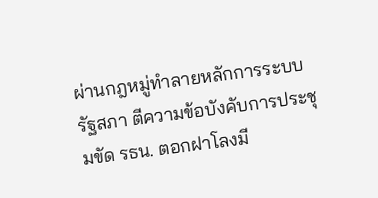ผ่านกฎหมู่ทำลายหลักการระบบรัฐสภา ตีความข้อบังคับการประชุมขัด รธน. ตอกฝาโลงมี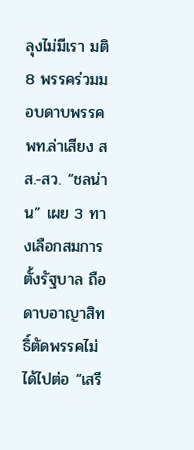ลุงไม่มีเรา มติ 8 พรรคร่วมมอบดาบพรรค พท.ล่าเสียง สส.-สว. “ชลน่าน” เผย 3 ทางเลือกสมการตั้งรัฐบาล ถือดาบอาญาสิทธิ์ตัดพรรคไม่ได้ไปต่อ “เสรี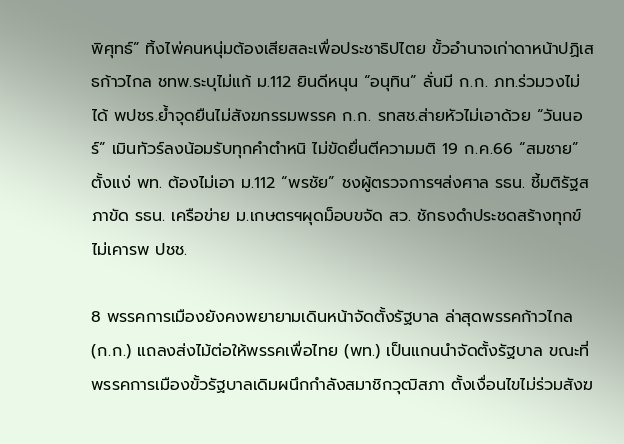พิศุทธ์” ทิ้งไพ่คนหนุ่มต้องเสียสละเพื่อประชาธิปไตย ขั้วอำนาจเก่าดาหน้าปฏิเสธก้าวไกล ชทพ.ระบุไม่แก้ ม.112 ยินดีหนุน “อนุทิน” ลั่นมี ก.ก. ภท.ร่วมวงไม่ได้ พปชร.ย้ำจุดยืนไม่สังฆกรรมพรรค ก.ก. รทสช.ส่ายหัวไม่เอาด้วย “วันนอร์” เมินทัวร์ลงน้อมรับทุกคำตำหนิ ไม่ขัดยื่นตีความมติ 19 ก.ค.66 “สมชาย” ตั้งแง่ พท. ต้องไม่เอา ม.112 “พรชัย” ชงผู้ตรวจการฯส่งศาล รธน. ชี้มติรัฐสภาขัด รธน. เครือข่าย ม.เกษตรฯผุดม็อบขจัด สว. ชักธงดำประชดสร้างทุกข์ ไม่เคารพ ปชช.

8 พรรคการเมืองยังคงพยายามเดินหน้าจัดตั้งรัฐบาล ล่าสุดพรรคก้าวไกล (ก.ก.) แถลงส่งไม้ต่อให้พรรคเพื่อไทย (พท.) เป็นแกนนำจัดตั้งรัฐบาล ขณะที่พรรคการเมืองขั้วรัฐบาลเดิมผนึกกำลังสมาชิกวุฒิสภา ตั้งเงื่อนไขไม่ร่วมสังฆ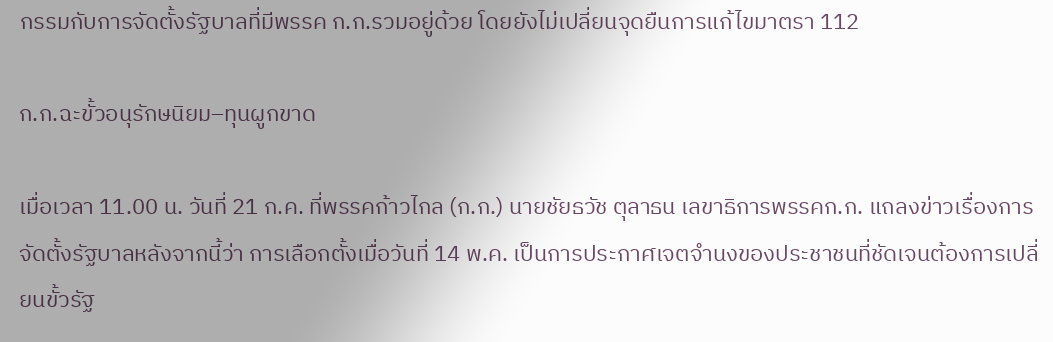กรรมกับการจัดตั้งรัฐบาลที่มีพรรค ก.ก.รวมอยู่ด้วย โดยยังไม่เปลี่ยนจุดยืนการแก้ไขมาตรา 112

ก.ก.ฉะขั้วอนุรักษนิยม–ทุนผูกขาด

เมื่อเวลา 11.00 น. วันที่ 21 ก.ค. ที่พรรคก้าวไกล (ก.ก.) นายชัยธวัช ตุลาธน เลขาธิการพรรคก.ก. แถลงข่าวเรื่องการจัดตั้งรัฐบาลหลังจากนี้ว่า การเลือกตั้งเมื่อวันที่ 14 พ.ค. เป็นการประกาศเจตจำนงของประชาชนที่ชัดเจนต้องการเปลี่ยนขั้วรัฐ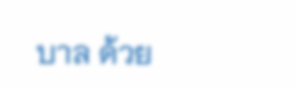บาล ด้วย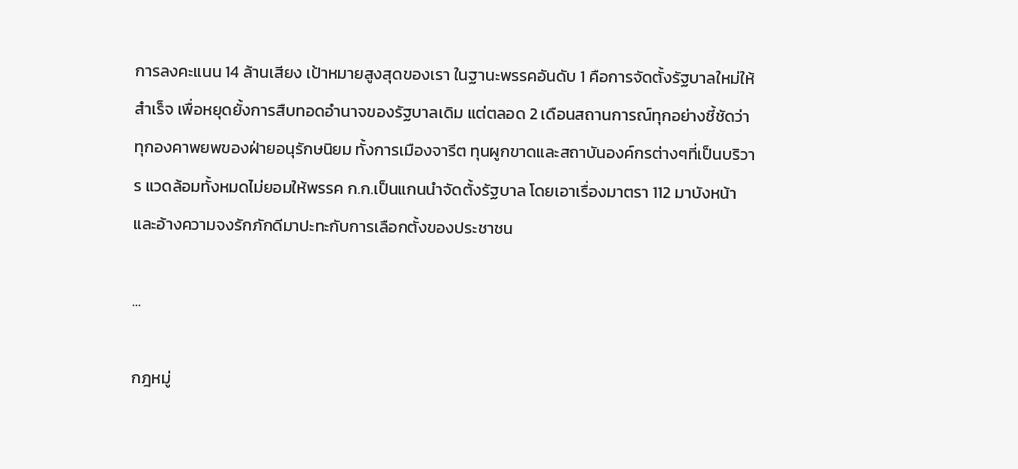การลงคะแนน 14 ล้านเสียง เป้าหมายสูงสุดของเรา ในฐานะพรรคอันดับ 1 คือการจัดตั้งรัฐบาลใหม่ให้สำเร็จ เพื่อหยุดยั้งการสืบทอดอำนาจของรัฐบาลเดิม แต่ตลอด 2 เดือนสถานการณ์ทุกอย่างชี้ชัดว่า ทุกองคาพยพของฝ่ายอนุรักษนิยม ทั้งการเมืองจารีต ทุนผูกขาดและสถาบันองค์กรต่างๆที่เป็นบริวาร แวดล้อมทั้งหมดไม่ยอมให้พรรค ก.ก.เป็นแกนนำจัดตั้งรัฐบาล โดยเอาเรื่องมาตรา 112 มาบังหน้าและอ้างความจงรักภักดีมาปะทะกับการเลือกตั้งของประชาชน

...

กฎหมู่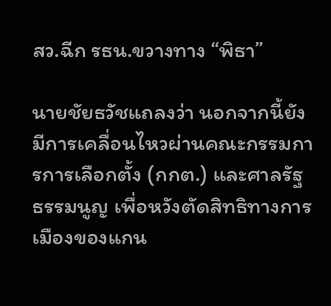สว.ฉีก รธน.ขวางทาง “พิธา”

นายชัยธวัชแถลงว่า นอกจากนี้ยังมีการเคลื่อนไหวผ่านคณะกรรมการการเลือกตั้ง (กกต.) และศาลรัฐธรรมนูญ เพื่อหวังตัดสิทธิทางการเมืองของแกน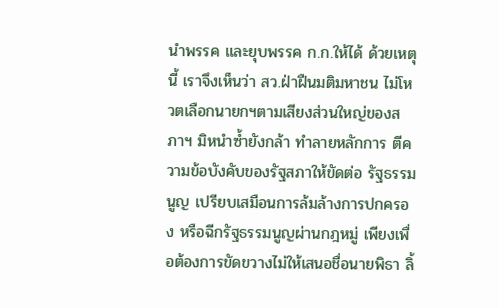นำพรรค และยุบพรรค ก.ก.ให้ได้ ด้วยเหตุนี้ เราจึงเห็นว่า สว.ฝ่าฝืนมติมหาชน ไม่โหวตเลือกนายกฯตามเสียงส่วนใหญ่ของสภาฯ มิหนำซ้ำยังกล้า ทำลายหลักการ ตีความข้อบังคับของรัฐสภาให้ขัดต่อ รัฐธรรมนูญ เปรียบเสมือนการล้มล้างการปกครอง หรือฉีกรัฐธรรมนูญผ่านกฎหมู่ เพียงเพื่อต้องการขัดขวางไม่ให้เสนอชื่อนายพิธา ลิ้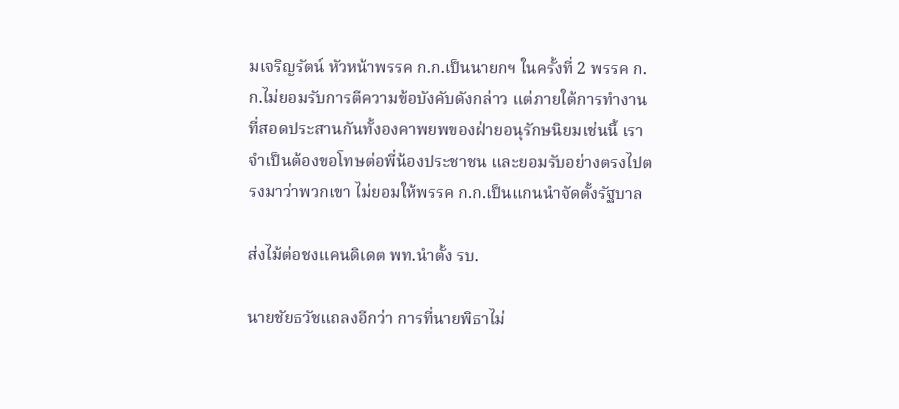มเจริญรัตน์ หัวหน้าพรรค ก.ก.เป็นนายกฯ ในครั้งที่ 2 พรรค ก.ก.ไม่ยอมรับการตีความข้อบังคับดังกล่าว แต่ภายใต้การทำงานที่สอดประสานกันทั้งองคาพยพของฝ่ายอนุรักษนิยมเช่นนี้ เราจำเป็นต้องขอโทษต่อพี่น้องประชาชน และยอมรับอย่างตรงไปตรงมาว่าพวกเขา ไม่ยอมให้พรรค ก.ก.เป็นแกนนำจัดตั้งรัฐบาล

ส่งไม้ต่อชงแคนดิเดต พท.นำตั้ง รบ.

นายชัยธวัชแถลงอีกว่า การที่นายพิธาไม่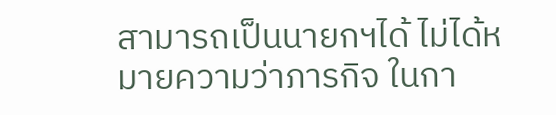สามารถเป็นนายกฯได้ ไม่ได้หมายความว่าภารกิจ ในกา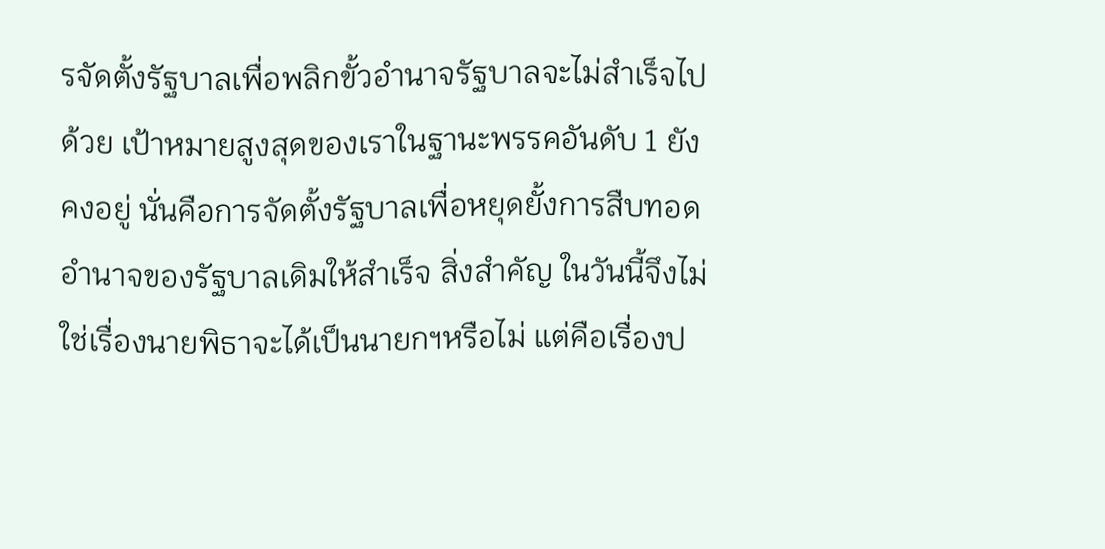รจัดตั้งรัฐบาลเพื่อพลิกขั้วอำนาจรัฐบาลจะไม่สำเร็จไปด้วย เป้าหมายสูงสุดของเราในฐานะพรรคอันดับ 1 ยังคงอยู่ นั่นคือการจัดตั้งรัฐบาลเพื่อหยุดยั้งการสืบทอดอำนาจของรัฐบาลเดิมให้สำเร็จ สิ่งสำคัญ ในวันนี้จึงไม่ใช่เรื่องนายพิธาจะได้เป็นนายกฯหรือไม่ แต่คือเรื่องป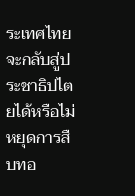ระเทศไทยจะกลับสู่ประชาธิปไตยได้หรือไม่ หยุดการสืบทอ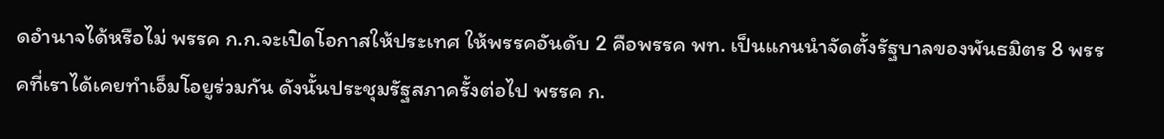ดอำนาจได้หรือไม่ พรรค ก.ก.จะเปิดโอกาสให้ประเทศ ให้พรรคอันดับ 2 คือพรรค พท. เป็นแกนนำจัดตั้งรัฐบาลของพันธมิตร 8 พรรคที่เราได้เคยทำเอ็มโอยูร่วมกัน ดังนั้นประชุมรัฐสภาครั้งต่อไป พรรค ก.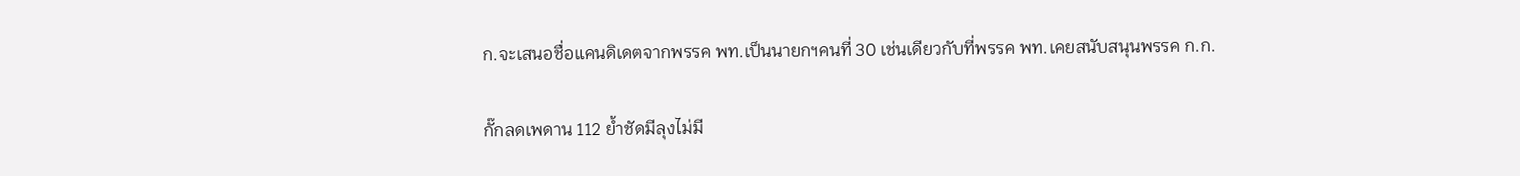ก.จะเสนอชื่อแคนดิเดตจากพรรค พท.เป็นนายกฯคนที่ 30 เช่นเดียวกับที่พรรค พท.เคยสนับสนุนพรรค ก.ก.

กั๊กลดเพดาน 112 ย้ำชัดมีลุงไม่มี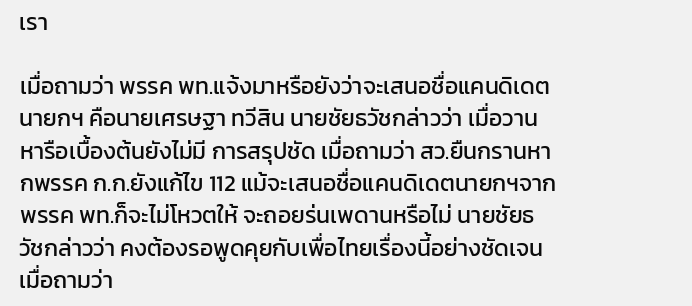เรา

เมื่อถามว่า พรรค พท.แจ้งมาหรือยังว่าจะเสนอชื่อแคนดิเดตนายกฯ คือนายเศรษฐา ทวีสิน นายชัยธวัชกล่าวว่า เมื่อวานหารือเบื้องต้นยังไม่มี การสรุปชัด เมื่อถามว่า สว.ยืนกรานหากพรรค ก.ก.ยังแก้ไข 112 แม้จะเสนอชื่อแคนดิเดตนายกฯจาก พรรค พท.ก็จะไม่โหวตให้ จะถอยร่นเพดานหรือไม่ นายชัยธวัชกล่าวว่า คงต้องรอพูดคุยกับเพื่อไทยเรื่องนี้อย่างชัดเจน เมื่อถามว่า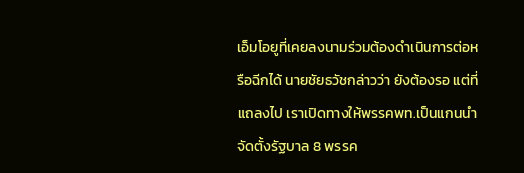เอ็มโอยูที่เคยลงนามร่วมต้องดำเนินการต่อหรือฉีกได้ นายชัยธวัชกล่าวว่า ยังต้องรอ แต่ที่แถลงไป เราเปิดทางให้พรรคพท.เป็นแกนนำจัดตั้งรัฐบาล 8 พรรค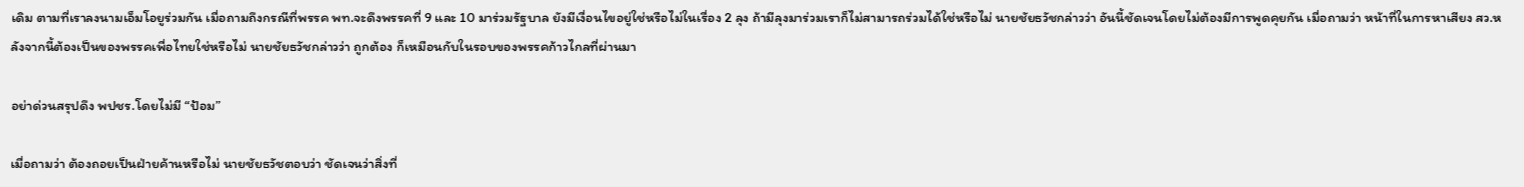เดิม ตามที่เราลงนามเอ็มโอยูร่วมกัน เมื่อถามถึงกรณีที่พรรค พท.จะดึงพรรคที่ 9 และ 10 มาร่วมรัฐบาล ยังมีเงื่อนไขอยู่ใช่หรือไม่ในเรื่อง 2 ลุง ถ้ามีลุงมาร่วมเราก็ไม่สามารถร่วมได้ใช่หรือไม่ นายชัยธวัชกล่าวว่า อันนี้ชัดเจนโดยไม่ต้องมีการพูดคุยกัน เมื่อถามว่า หน้าที่ในการหาเสียง สว.หลังจากนี้ต้องเป็นของพรรคเพื่อไทยใช่หรือไม่ นายชัยธวัชกล่าวว่า ถูกต้อง ก็เหมือนกับในรอบของพรรคก้าวไกลที่ผ่านมา

อย่าด่วนสรุปดึง พปชร.โดยไม่มี “ป้อม”

เมื่อถามว่า ต้องถอยเป็นฝ่ายค้านหรือไม่ นายชัยธวัชตอบว่า ชัดเจนว่าสิ่งที่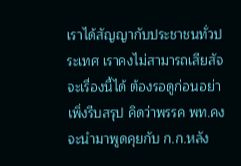เราได้สัญญากับประชาชนทั่วประเทศ เราคงไม่สามารถเสียสัจจะเรื่องนี้ได้ ต้องรอดูก่อนอย่าเพิ่งรีบสรุป คิดว่าพรรค พท.คงจะนำมาพูดคุยกับ ก.ก.หลัง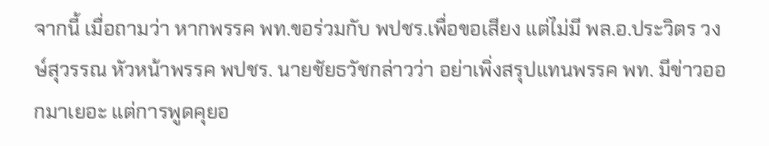จากนี้ เมื่อถามว่า หากพรรค พท.ขอร่วมกับ พปชร.เพื่อขอเสียง แต่ไม่มี พล.อ.ประวิตร วงษ์สุวรรณ หัวหน้าพรรค พปชร. นายชัยธวัชกล่าวว่า อย่าเพิ่งสรุปแทนพรรค พท. มีข่าวออกมาเยอะ แต่การพูดคุยอ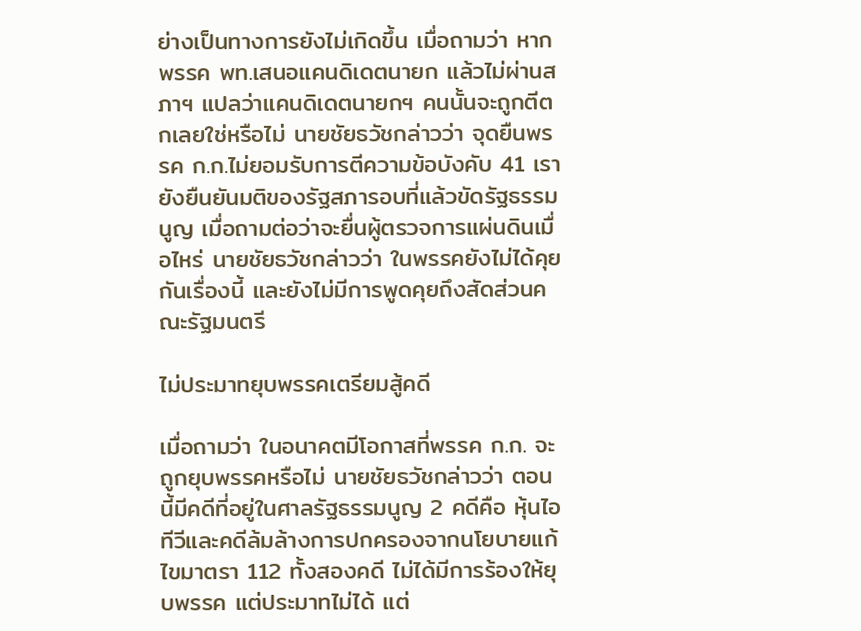ย่างเป็นทางการยังไม่เกิดขึ้น เมื่อถามว่า หากพรรค พท.เสนอแคนดิเดตนายก แล้วไม่ผ่านสภาฯ แปลว่าแคนดิเดตนายกฯ คนนั้นจะถูกตีตกเลยใช่หรือไม่ นายชัยธวัชกล่าวว่า จุดยืนพรรค ก.ก.ไม่ยอมรับการตีความข้อบังคับ 41 เรายังยืนยันมติของรัฐสภารอบที่แล้วขัดรัฐธรรมนูญ เมื่อถามต่อว่าจะยื่นผู้ตรวจการแผ่นดินเมื่อไหร่ นายชัยธวัชกล่าวว่า ในพรรคยังไม่ได้คุยกันเรื่องนี้ และยังไม่มีการพูดคุยถึงสัดส่วนคณะรัฐมนตรี

ไม่ประมาทยุบพรรคเตรียมสู้คดี

เมื่อถามว่า ในอนาคตมีโอกาสที่พรรค ก.ก. จะถูกยุบพรรคหรือไม่ นายชัยธวัชกล่าวว่า ตอนนี้มีคดีที่อยู่ในศาลรัฐธรรมนูญ 2 คดีคือ หุ้นไอทีวีและคดีล้มล้างการปกครองจากนโยบายแก้ไขมาตรา 112 ทั้งสองคดี ไม่ได้มีการร้องให้ยุบพรรค แต่ประมาทไม่ได้ แต่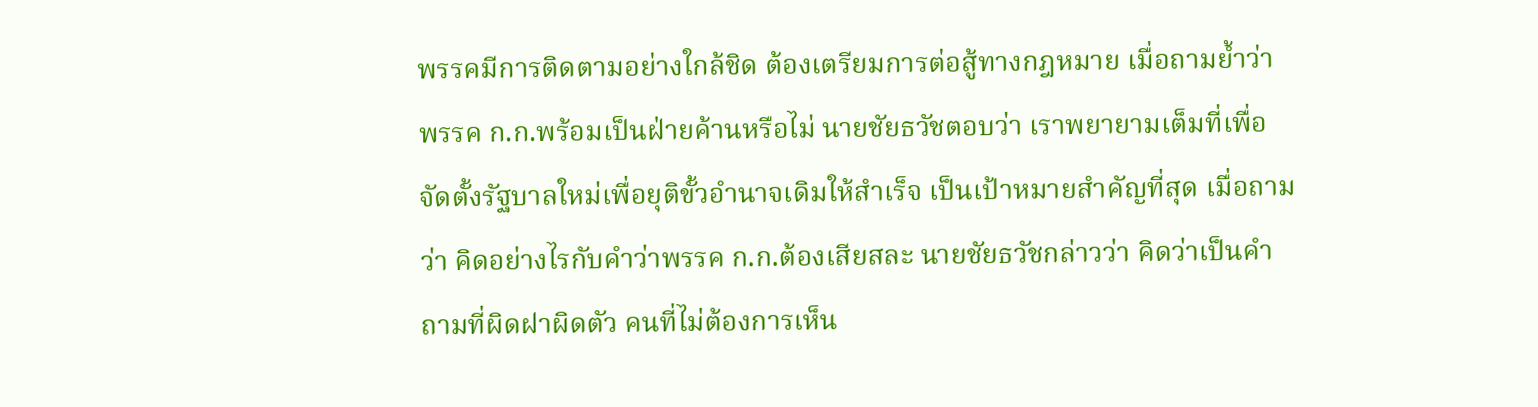พรรคมีการติดตามอย่างใกล้ชิด ต้องเตรียมการต่อสู้ทางกฎหมาย เมื่อถามย้ำว่า พรรค ก.ก.พร้อมเป็นฝ่ายค้านหรือไม่ นายชัยธวัชตอบว่า เราพยายามเต็มที่เพื่อจัดตั้งรัฐบาลใหม่เพื่อยุติขั้วอำนาจเดิมให้สำเร็จ เป็นเป้าหมายสำคัญที่สุด เมื่อถามว่า คิดอย่างไรกับคำว่าพรรค ก.ก.ต้องเสียสละ นายชัยธวัชกล่าวว่า คิดว่าเป็นคำถามที่ผิดฝาผิดตัว คนที่ไม่ต้องการเห็น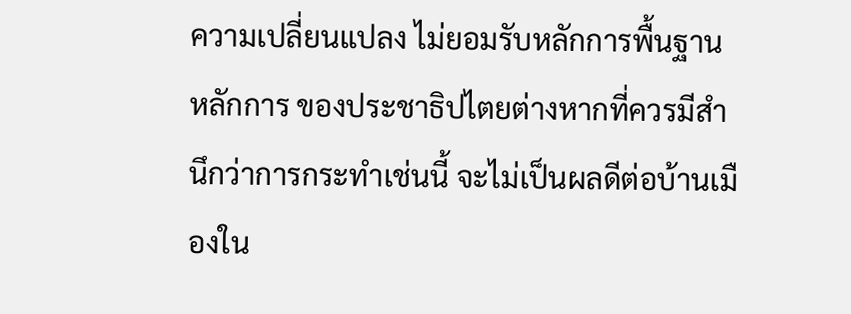ความเปลี่ยนแปลง ไม่ยอมรับหลักการพื้นฐาน หลักการ ของประชาธิปไตยต่างหากที่ควรมีสำนึกว่าการกระทำเช่นนี้ จะไม่เป็นผลดีต่อบ้านเมืองใน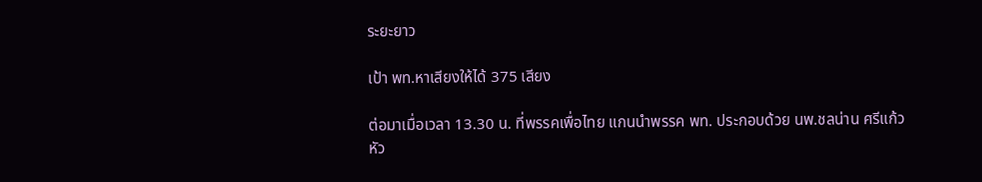ระยะยาว

เป้า พท.หาเสียงให้ได้ 375 เสียง

ต่อมาเมื่อเวลา 13.30 น. ที่พรรคเพื่อไทย แกนนำพรรค พท. ประกอบด้วย นพ.ชลน่าน ศรีแก้ว หัว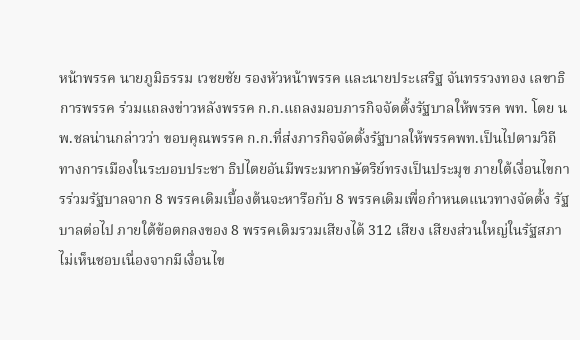หน้าพรรค นายภูมิธรรม เวชยชัย รองหัวหน้าพรรค และนายประเสริฐ จันทรรวงทอง เลขาธิการพรรค ร่วมแถลงข่าวหลังพรรค ก.ก.แถลงมอบภารกิจจัดตั้งรัฐบาลให้พรรค พท. โดย นพ.ชลน่านกล่าวว่า ขอบคุณพรรค ก.ก.ที่ส่งภารกิจจัดตั้งรัฐบาลให้พรรคพท.เป็นไปตามวิถีทางการเมืองในระบอบประชา ธิปไตยอันมีพระมหากษัตริย์ทรงเป็นประมุข ภายใต้เงื่อนไขการร่วมรัฐบาลจาก 8 พรรคเดิมเบื้องต้นจะหารือกับ 8 พรรคเดิมเพื่อกำหนดแนวทางจัดตั้ง รัฐบาลต่อไป ภายใต้ข้อตกลงของ 8 พรรคเดิมรวมเสียงได้ 312 เสียง เสียงส่วนใหญ่ในรัฐสภาไม่เห็นชอบเนื่องจากมีเงื่อนไข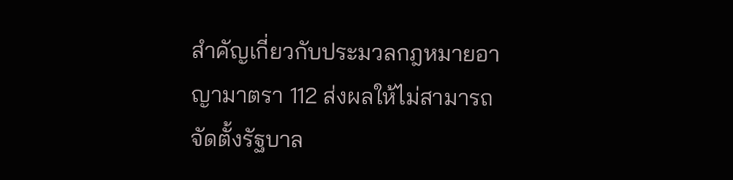สำคัญเกี่ยวกับประมวลกฎหมายอาญามาตรา 112 ส่งผลให้ไม่สามารถจัดตั้งรัฐบาล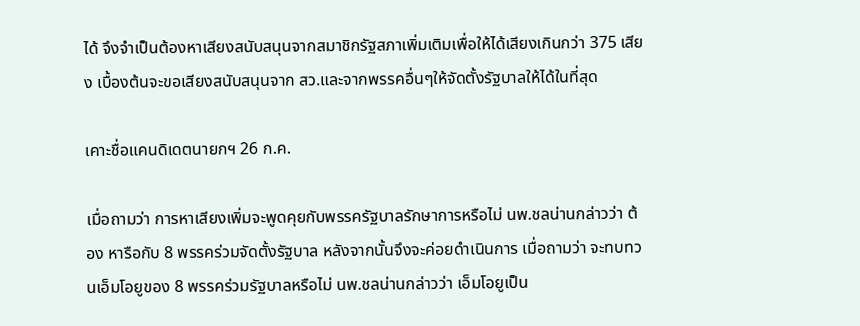ได้ จึงจำเป็นต้องหาเสียงสนับสนุนจากสมาชิกรัฐสภาเพิ่มเติมเพื่อให้ได้เสียงเกินกว่า 375 เสียง เบื้องต้นจะขอเสียงสนับสนุนจาก สว.และจากพรรคอื่นๆให้จัดตั้งรัฐบาลให้ได้ในที่สุด

เคาะชื่อแคนดิเดตนายกฯ 26 ก.ค.

เมื่อถามว่า การหาเสียงเพิ่มจะพูดคุยกับพรรครัฐบาลรักษาการหรือไม่ นพ.ชลน่านกล่าวว่า ต้อง หารือกับ 8 พรรคร่วมจัดตั้งรัฐบาล หลังจากนั้นจึงจะค่อยดำเนินการ เมื่อถามว่า จะทบทวนเอ็มโอยูของ 8 พรรคร่วมรัฐบาลหรือไม่ นพ.ชลน่านกล่าวว่า เอ็มโอยูเป็น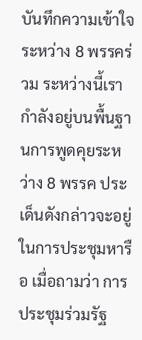บันทึกความเข้าใจระหว่าง 8 พรรคร่วม ระหว่างนี้เรากำลังอยู่บนพื้นฐานการพูดคุยระหว่าง 8 พรรค ประเด็นดังกล่าวจะอยู่ในการประชุมหารือ เมื่อถามว่า การประชุมร่วมรัฐ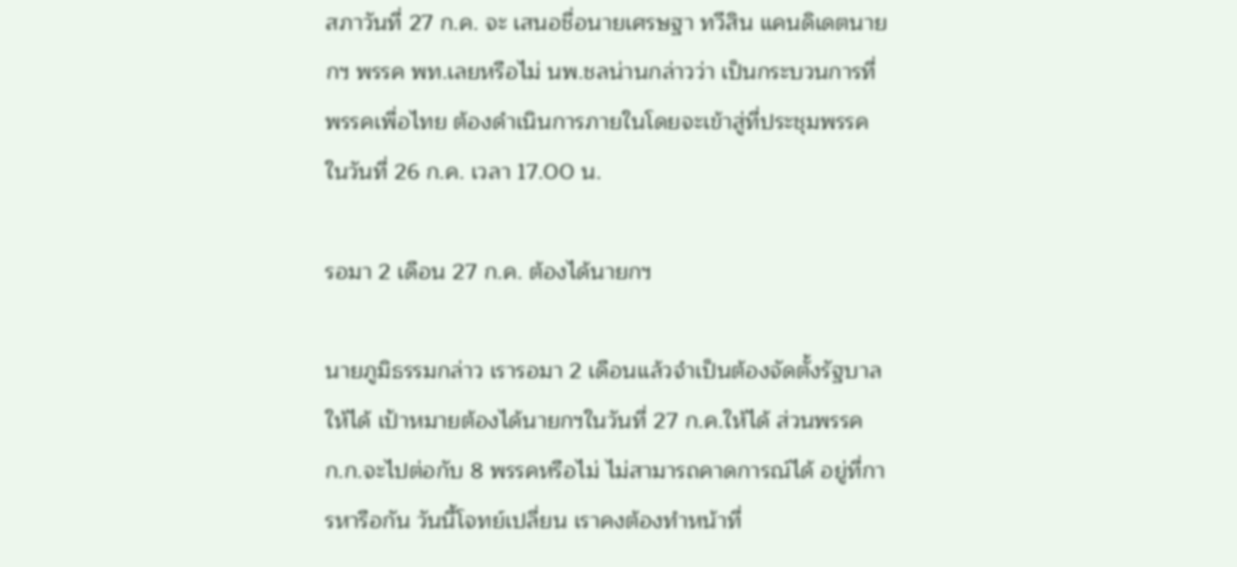สภาวันที่ 27 ก.ค. จะ เสนอชื่อนายเศรษฐา ทวีสิน แคนดิเดตนายกฯ พรรค พท.เลยหรือไม่ นพ.ชลน่านกล่าวว่า เป็นกระบวนการที่พรรคเพื่อไทย ต้องดำเนินการภายในโดยจะเข้าสู่ที่ประชุมพรรคในวันที่ 26 ก.ค. เวลา 17.00 น.

รอมา 2 เดือน 27 ก.ค. ต้องได้นายกฯ

นายภูมิธรรมกล่าว เรารอมา 2 เดือนแล้วจำเป็นต้องจัดตั้งรัฐบาลให้ได้ เป้าหมายต้องได้นายกฯในวันที่ 27 ก.ค.ให้ได้ ส่วนพรรค ก.ก.จะไปต่อกับ 8 พรรคหรือไม่ ไม่สามารถคาดการณ์ได้ อยู่ที่การหารือกัน วันนี้โจทย์เปลี่ยน เราคงต้องทำหน้าที่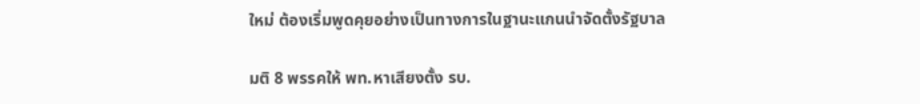ใหม่ ต้องเริ่มพูดคุยอย่างเป็นทางการในฐานะแกนนำจัดตั้งรัฐบาล

มติ 8 พรรคให้ พท.หาเสียงตั้ง รบ.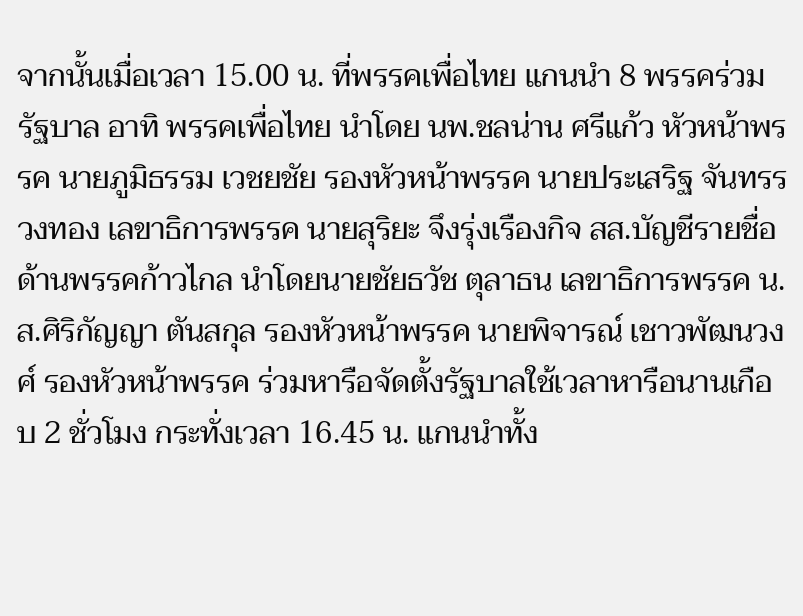จากนั้นเมื่อเวลา 15.00 น. ที่พรรคเพื่อไทย แกนนำ 8 พรรคร่วมรัฐบาล อาทิ พรรคเพื่อไทย นำโดย นพ.ชลน่าน ศรีแก้ว หัวหน้าพรรค นายภูมิธรรม เวชยชัย รองหัวหน้าพรรค นายประเสริฐ จันทรรวงทอง เลขาธิการพรรค นายสุริยะ จึงรุ่งเรืองกิจ สส.บัญชีรายชื่อ ด้านพรรคก้าวไกล นำโดยนายชัยธวัช ตุลาธน เลขาธิการพรรค น.ส.ศิริกัญญา ตันสกุล รองหัวหน้าพรรค นายพิจารณ์ เชาวพัฒนวงศ์ รองหัวหน้าพรรค ร่วมหารือจัดตั้งรัฐบาลใช้เวลาหารือนานเกือบ 2 ชั่วโมง กระทั่งเวลา 16.45 น. แกนนำทั้ง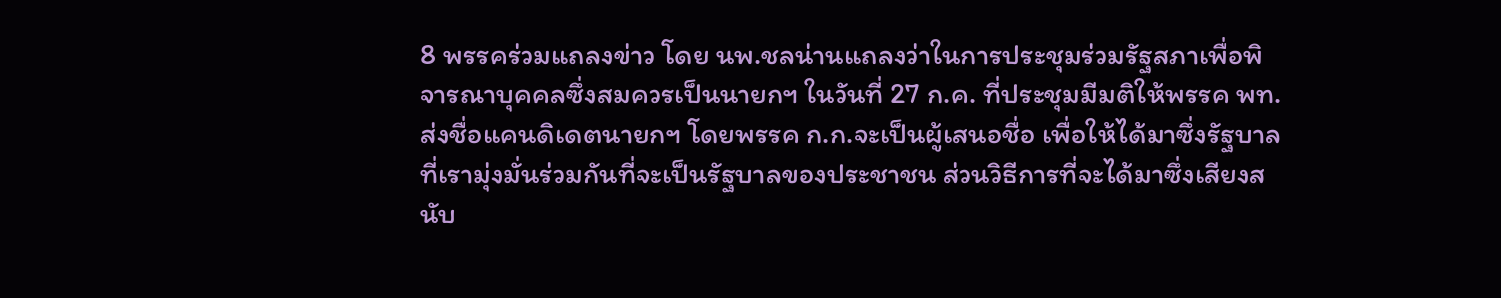8 พรรคร่วมแถลงข่าว โดย นพ.ชลน่านแถลงว่าในการประชุมร่วมรัฐสภาเพื่อพิจารณาบุคคลซึ่งสมควรเป็นนายกฯ ในวันที่ 27 ก.ค. ที่ประชุมมีมติให้พรรค พท.ส่งชื่อแคนดิเดตนายกฯ โดยพรรค ก.ก.จะเป็นผู้เสนอชื่อ เพื่อให้ได้มาซึ่งรัฐบาลที่เรามุ่งมั่นร่วมกันที่จะเป็นรัฐบาลของประชาชน ส่วนวิธีการที่จะได้มาซึ่งเสียงสนับ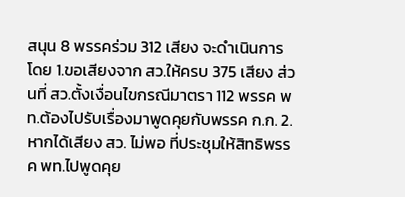สนุน 8 พรรคร่วม 312 เสียง จะดำเนินการ โดย 1.ขอเสียงจาก สว.ให้ครบ 375 เสียง ส่วนที่ สว.ตั้งเงื่อนไขกรณีมาตรา 112 พรรค พท.ต้องไปรับเรื่องมาพูดคุยกับพรรค ก.ก. 2.หากได้เสียง สว. ไม่พอ ที่ประชุมให้สิทธิพรรค พท.ไปพูดคุย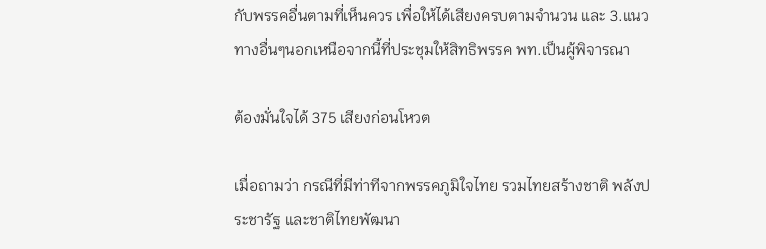กับพรรคอื่นตามที่เห็นควร เพื่อให้ได้เสียงครบตามจำนวน และ 3.แนวทางอื่นๆนอกเหนือจากนี้ที่ประชุมให้สิทธิพรรค พท.เป็นผู้พิจารณา

ต้องมั่นใจได้ 375 เสียงก่อนโหวต

เมื่อถามว่า กรณีที่มีท่าทีจากพรรคภูมิใจไทย รวมไทยสร้างชาติ พลังประชารัฐ และชาติไทยพัฒนา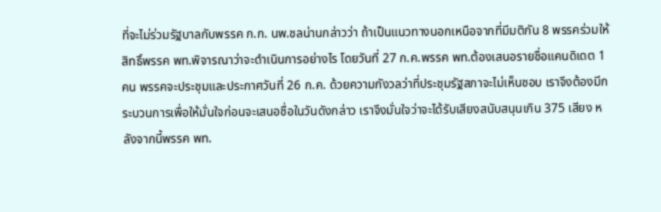ที่จะไม่ร่วมรัฐบาลกับพรรค ก.ก. นพ.ชลน่านกล่าวว่า ถ้าเป็นแนวทางนอกเหนือจากที่มีมติกัน 8 พรรคร่วมให้สิทธิ์พรรค พท.พิจารณาว่าจะดำเนินการอย่างไร โดยวันที่ 27 ก.ค.พรรค พท.ต้องเสนอรายชื่อแคนดิเดต 1 คน พรรคจะประชุมและประกาศวันที่ 26 ก.ค. ด้วยความกังวลว่าที่ประชุมรัฐสภาจะไม่เห็นชอบ เราจึงต้องมีกระบวนการเพื่อให้มั่นใจก่อนจะเสนอชื่อในวันดังกล่าว เราจึงมั่นใจว่าจะได้รับเสียงสนับสนุนเกิน 375 เสียง หลังจากนี้พรรค พท.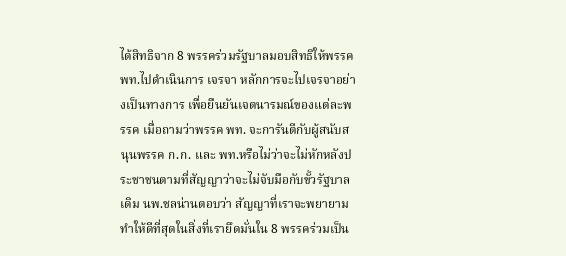ได้สิทธิจาก 8 พรรคร่วมรัฐบาลมอบสิทธิให้พรรค พท.ไปดำเนินการ เจรจา หลักการจะไปเจรจาอย่างเป็นทางการ เพื่อยืนยันเจตนารมณ์ของแต่ละพรรค เมื่อถามว่าพรรค พท. จะการันตีกับผู้สนับสนุนพรรค ก.ก. และ พท.หรือไม่ว่าจะไม่หักหลังประชาชนตามที่สัญญาว่าจะไม่จับมือกับขั้วรัฐบาลเดิม นพ.ชลน่านตอบว่า สัญญาที่เราจะพยายามทำให้ดีที่สุดในสิ่งที่เรายึดมั่นใน 8 พรรคร่วมเป็น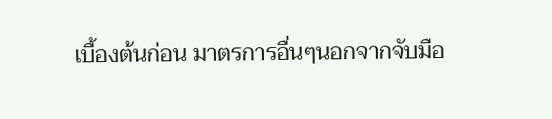เบื้องต้นก่อน มาตรการอื่นๆนอกจากจับมือ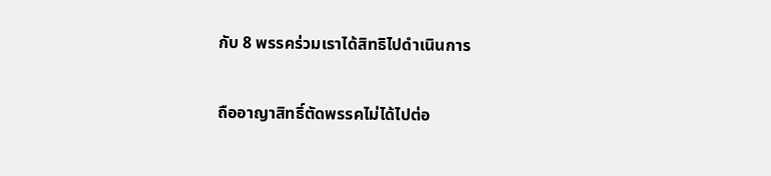กับ 8 พรรคร่วมเราได้สิทธิไปดำเนินการ

ถืออาญาสิทธิ์ตัดพรรคไม่ได้ไปต่อ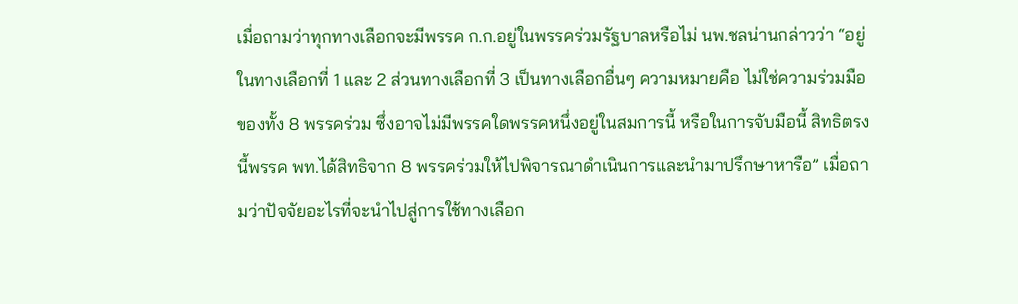เมื่อถามว่าทุกทางเลือกจะมีพรรค ก.ก.อยู่ในพรรคร่วมรัฐบาลหรือไม่ นพ.ชลน่านกล่าวว่า “อยู่ในทางเลือกที่ 1 และ 2 ส่วนทางเลือกที่ 3 เป็นทางเลือกอื่นๆ ความหมายคือ ไม่ใช่ความร่วมมือของทั้ง 8 พรรคร่วม ซึ่งอาจไม่มีพรรคใดพรรคหนึ่งอยู่ในสมการนี้ หรือในการจับมือนี้ สิทธิตรงนี้พรรค พท.ได้สิทธิจาก 8 พรรคร่วมให้ไปพิจารณาดำเนินการและนำมาปรึกษาหารือ” เมื่อถามว่าปัจจัยอะไรที่จะนำไปสู่การใช้ทางเลือก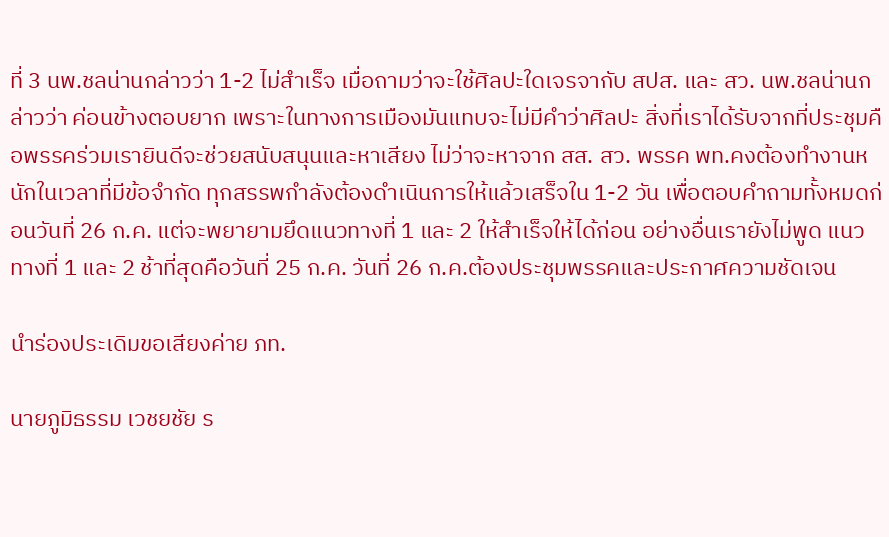ที่ 3 นพ.ชลน่านกล่าวว่า 1-2 ไม่สำเร็จ เมื่อถามว่าจะใช้ศิลปะใดเจรจากับ สปส. และ สว. นพ.ชลน่านกล่าวว่า ค่อนข้างตอบยาก เพราะในทางการเมืองมันแทบจะไม่มีคำว่าศิลปะ สิ่งที่เราได้รับจากที่ประชุมคือพรรคร่วมเรายินดีจะช่วยสนับสนุนและหาเสียง ไม่ว่าจะหาจาก สส. สว. พรรค พท.คงต้องทำงานหนักในเวลาที่มีข้อจำกัด ทุกสรรพกำลังต้องดำเนินการให้แล้วเสร็จใน 1-2 วัน เพื่อตอบคำถามทั้งหมดก่อนวันที่ 26 ก.ค. แต่จะพยายามยึดแนวทางที่ 1 และ 2 ให้สำเร็จให้ได้ก่อน อย่างอื่นเรายังไม่พูด แนวทางที่ 1 และ 2 ช้าที่สุดคือวันที่ 25 ก.ค. วันที่ 26 ก.ค.ต้องประชุมพรรคและประกาศความชัดเจน

นำร่องประเดิมขอเสียงค่าย ภท.

นายภูมิธรรม เวชยชัย ร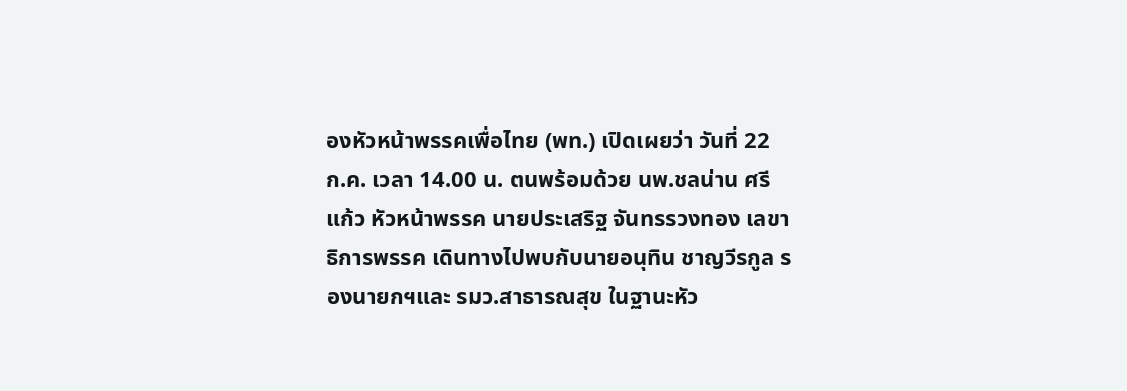องหัวหน้าพรรคเพื่อไทย (พท.) เปิดเผยว่า วันที่ 22 ก.ค. เวลา 14.00 น. ตนพร้อมด้วย นพ.ชลน่าน ศรีแก้ว หัวหน้าพรรค นายประเสริฐ จันทรรวงทอง เลขาธิการพรรค เดินทางไปพบกับนายอนุทิน ชาญวีรกูล รองนายกฯและ รมว.สาธารณสุข ในฐานะหัว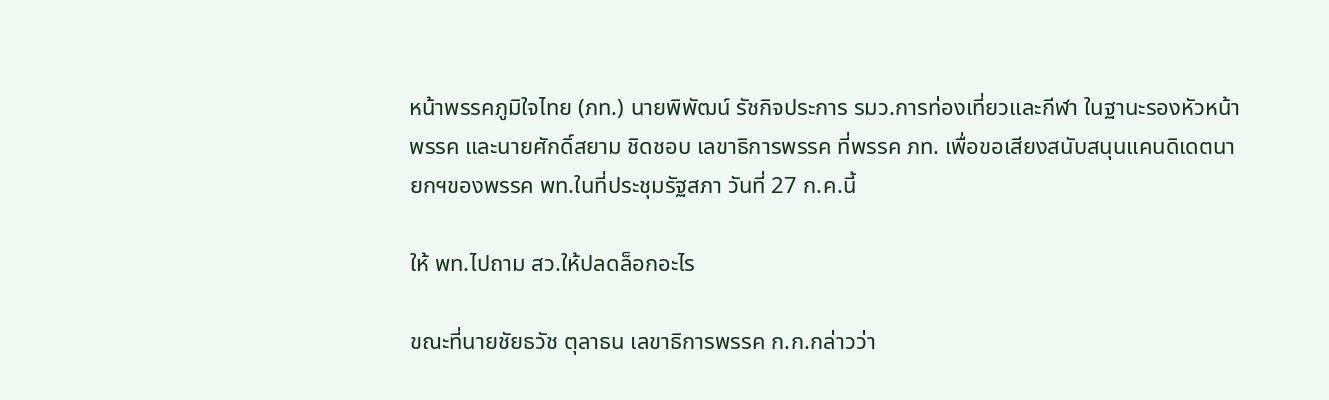หน้าพรรคภูมิใจไทย (ภท.) นายพิพัฒน์ รัชกิจประการ รมว.การท่องเที่ยวและกีฬา ในฐานะรองหัวหน้าพรรค และนายศักดิ์สยาม ชิดชอบ เลขาธิการพรรค ที่พรรค ภท. เพื่อขอเสียงสนับสนุนแคนดิเดตนายกฯของพรรค พท.ในที่ประชุมรัฐสภา วันที่ 27 ก.ค.นี้

ให้ พท.ไปถาม สว.ให้ปลดล็อกอะไร

ขณะที่นายชัยธวัช ตุลาธน เลขาธิการพรรค ก.ก.กล่าวว่า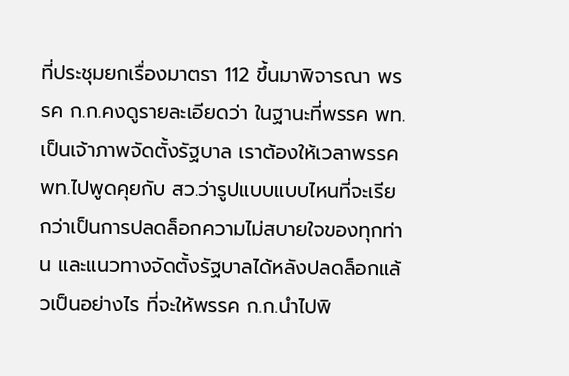ที่ประชุมยกเรื่องมาตรา 112 ขึ้นมาพิจารณา พรรค ก.ก.คงดูรายละเอียดว่า ในฐานะที่พรรค พท.เป็นเจ้าภาพจัดตั้งรัฐบาล เราต้องให้เวลาพรรค พท.ไปพูดคุยกับ สว.ว่ารูปแบบแบบไหนที่จะเรียกว่าเป็นการปลดล็อกความไม่สบายใจของทุกท่าน และแนวทางจัดตั้งรัฐบาลได้หลังปลดล็อกแล้วเป็นอย่างไร ที่จะให้พรรค ก.ก.นำไปพิ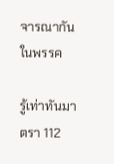จารณากันในพรรค

รู้เท่าทันมาตรา 112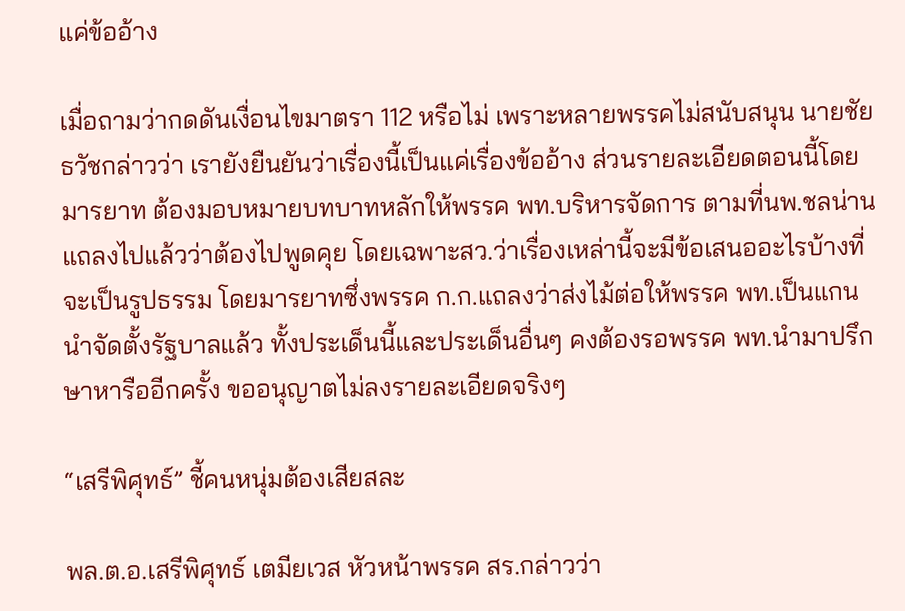แค่ข้ออ้าง

เมื่อถามว่ากดดันเงื่อนไขมาตรา 112 หรือไม่ เพราะหลายพรรคไม่สนับสนุน นายชัยธวัชกล่าวว่า เรายังยืนยันว่าเรื่องนี้เป็นแค่เรื่องข้ออ้าง ส่วนรายละเอียดตอนนี้โดยมารยาท ต้องมอบหมายบทบาทหลักให้พรรค พท.บริหารจัดการ ตามที่นพ.ชลน่านแถลงไปแล้วว่าต้องไปพูดคุย โดยเฉพาะสว.ว่าเรื่องเหล่านี้จะมีข้อเสนออะไรบ้างที่จะเป็นรูปธรรม โดยมารยาทซึ่งพรรค ก.ก.แถลงว่าส่งไม้ต่อให้พรรค พท.เป็นแกนนำจัดตั้งรัฐบาลแล้ว ทั้งประเด็นนี้และประเด็นอื่นๆ คงต้องรอพรรค พท.นำมาปรึกษาหารืออีกครั้ง ขออนุญาตไม่ลงรายละเอียดจริงๆ

“เสรีพิศุทธ์” ชี้คนหนุ่มต้องเสียสละ

พล.ต.อ.เสรีพิศุทธ์ เตมียเวส หัวหน้าพรรค สร.กล่าวว่า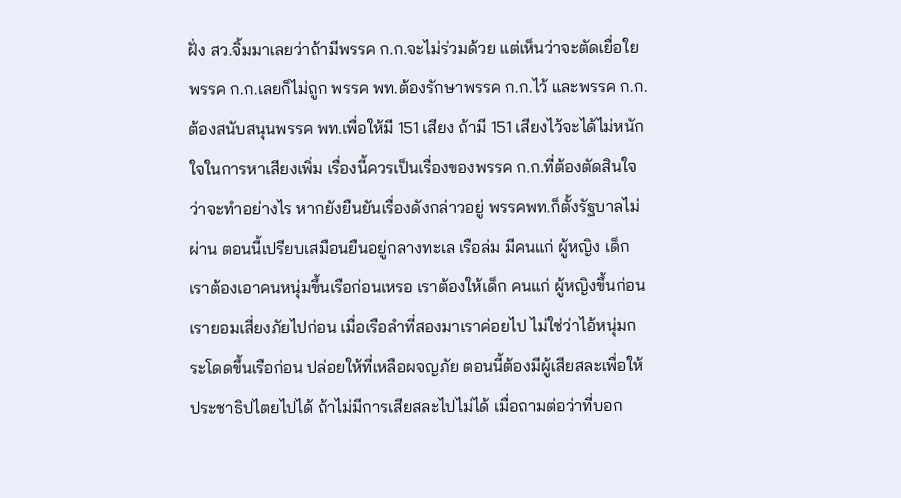ฝั่ง สว.จิ้มมาเลยว่าถ้ามีพรรค ก.ก.จะไม่ร่วมด้วย แต่เห็นว่าจะตัดเยื่อใยพรรค ก.ก.เลยก็ไม่ถูก พรรค พท.ต้องรักษาพรรค ก.ก.ไว้ และพรรค ก.ก.ต้องสนับสนุนพรรค พท.เพื่อให้มี 151 เสียง ถ้ามี 151 เสียงไว้จะได้ไม่หนักใจในการหาเสียงเพิ่ม เรื่องนี้ควรเป็นเรื่องของพรรค ก.ก.ที่ต้องตัดสินใจว่าจะทำอย่างไร หากยังยืนยันเรื่องดังกล่าวอยู่ พรรคพท.ก็ตั้งรัฐบาลไม่ผ่าน ตอนนี้เปรียบเสมือนยืนอยู่กลางทะเล เรือล่ม มีคนแก่ ผู้หญิง เด็ก เราต้องเอาคนหนุ่มขึ้นเรือก่อนเหรอ เราต้องให้เด็ก คนแก่ ผู้หญิงขึ้นก่อน เรายอมเสี่ยงภัยไปก่อน เมื่อเรือลำที่สองมาเราค่อยไป ไม่ใช่ว่าไอ้หนุ่มกระโดดขึ้นเรือก่อน ปล่อยให้ที่เหลือผจญภัย ตอนนี้ต้องมีผู้เสียสละเพื่อให้ประชาธิปไตยไปได้ ถ้าไม่มีการเสียสละไปไม่ได้ เมื่อถามต่อว่าที่บอก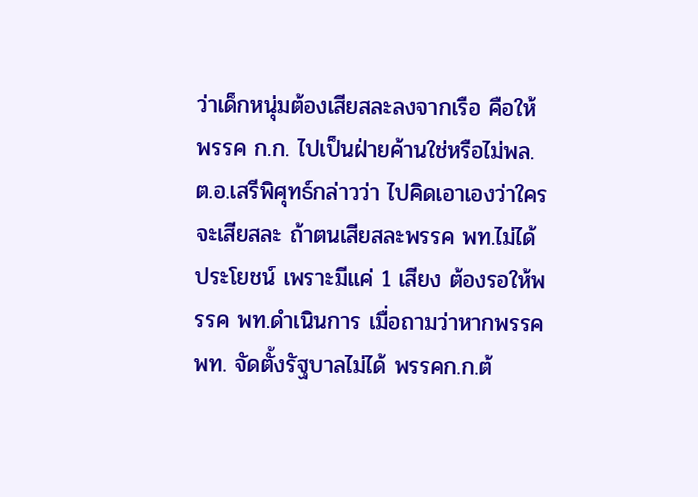ว่าเด็กหนุ่มต้องเสียสละลงจากเรือ คือให้พรรค ก.ก. ไปเป็นฝ่ายค้านใช่หรือไม่พล.ต.อ.เสรีพิศุทธ์กล่าวว่า ไปคิดเอาเองว่าใครจะเสียสละ ถ้าตนเสียสละพรรค พท.ไม่ได้ประโยชน์ เพราะมีแค่ 1 เสียง ต้องรอให้พรรค พท.ดำเนินการ เมื่อถามว่าหากพรรค พท. จัดตั้งรัฐบาลไม่ได้ พรรคก.ก.ต้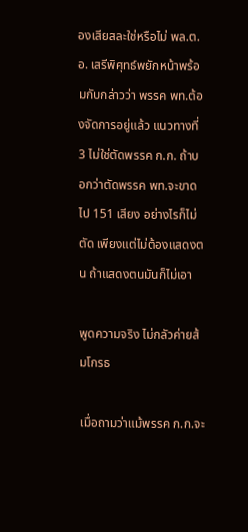องเสียสละใช่หรือไม่ พล.ต.อ. เสรีพิศุทธ์พยักหน้าพร้อมกับกล่าวว่า พรรค พท.ต้องจัดการอยู่แล้ว แนวทางที่ 3 ไม่ใช่ตัดพรรค ก.ก. ถ้าบอกว่าตัดพรรค พท.จะขาดไป 151 เสียง อย่างไรก็ไม่ตัด เพียงแต่ไม่ต้องแสดงตน ถ้าแสดงตนมันก็ไม่เอา

พูดความจริง ไม่กลัวค่ายส้มโกรธ

เมื่อถามว่าแม้พรรค ก.ก.จะ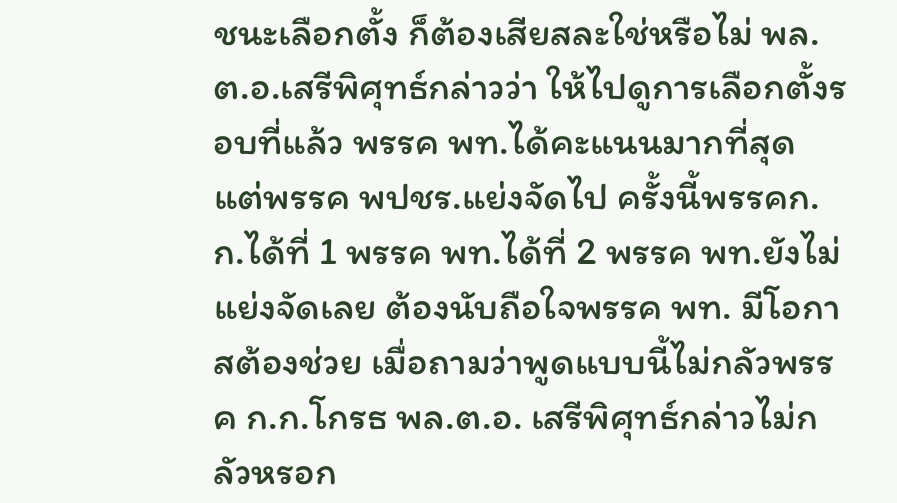ชนะเลือกตั้ง ก็ต้องเสียสละใช่หรือไม่ พล.ต.อ.เสรีพิศุทธ์กล่าวว่า ให้ไปดูการเลือกตั้งรอบที่แล้ว พรรค พท.ได้คะแนนมากที่สุด แต่พรรค พปชร.แย่งจัดไป ครั้งนี้พรรคก.ก.ได้ที่ 1 พรรค พท.ได้ที่ 2 พรรค พท.ยังไม่แย่งจัดเลย ต้องนับถือใจพรรค พท. มีโอกาสต้องช่วย เมื่อถามว่าพูดแบบนี้ไม่กลัวพรรค ก.ก.โกรธ พล.ต.อ. เสรีพิศุทธ์กล่าวไม่กลัวหรอก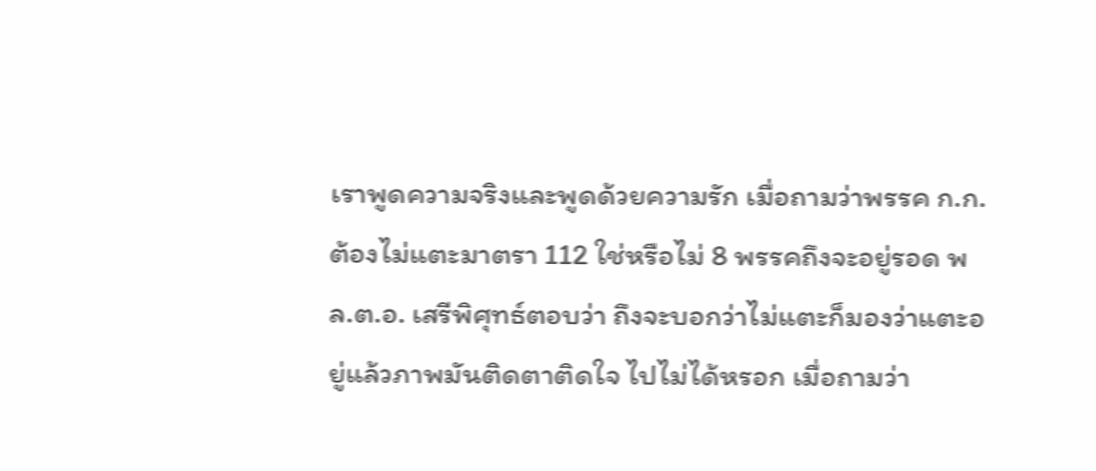เราพูดความจริงและพูดด้วยความรัก เมื่อถามว่าพรรค ก.ก.ต้องไม่แตะมาตรา 112 ใช่หรือไม่ 8 พรรคถึงจะอยู่รอด พล.ต.อ. เสรีพิศุทธ์ตอบว่า ถึงจะบอกว่าไม่แตะก็มองว่าแตะอยู่แล้วภาพมันติดตาติดใจ ไปไม่ได้หรอก เมื่อถามว่า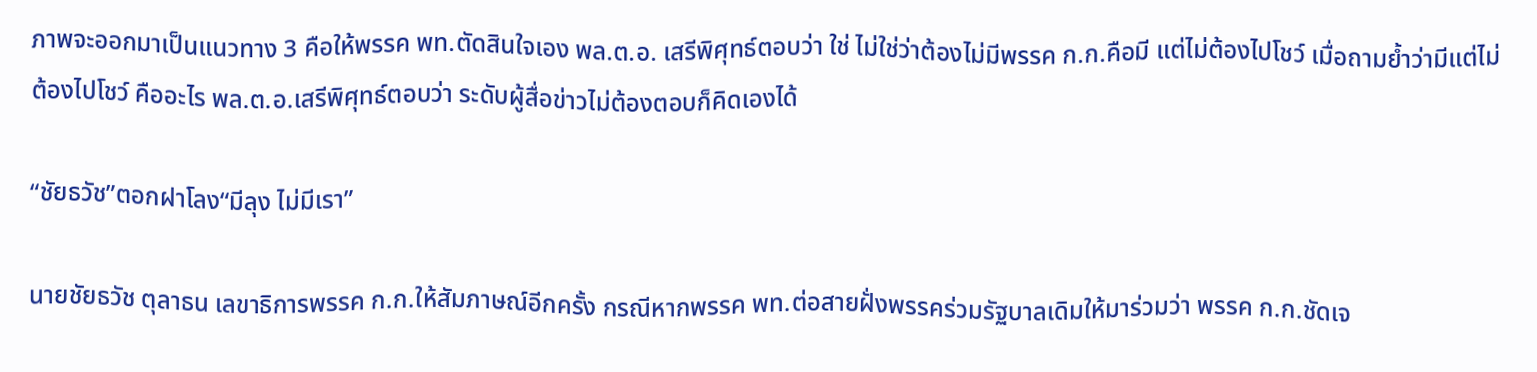ภาพจะออกมาเป็นแนวทาง 3 คือให้พรรค พท.ตัดสินใจเอง พล.ต.อ. เสรีพิศุทธ์ตอบว่า ใช่ ไม่ใช่ว่าต้องไม่มีพรรค ก.ก.คือมี แต่ไม่ต้องไปโชว์ เมื่อถามย้ำว่ามีแต่ไม่ต้องไปโชว์ คืออะไร พล.ต.อ.เสรีพิศุทธ์ตอบว่า ระดับผู้สื่อข่าวไม่ต้องตอบก็คิดเองได้

“ชัยธวัช”ตอกฝาโลง“มีลุง ไม่มีเรา”

นายชัยธวัช ตุลาธน เลขาธิการพรรค ก.ก.ให้สัมภาษณ์อีกครั้ง กรณีหากพรรค พท.ต่อสายฝั่งพรรคร่วมรัฐบาลเดิมให้มาร่วมว่า พรรค ก.ก.ชัดเจ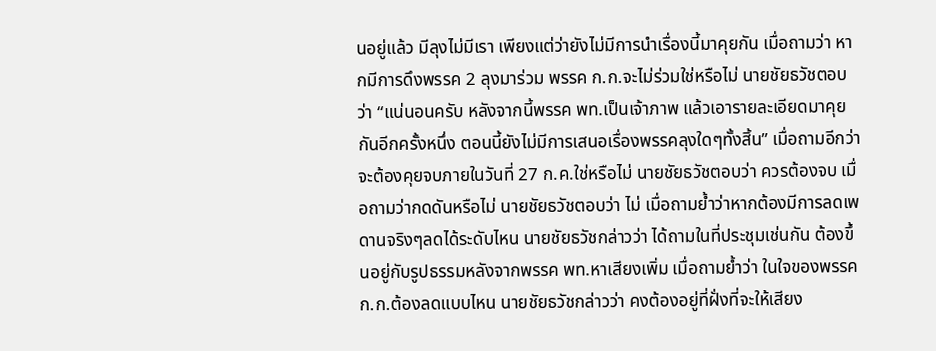นอยู่แล้ว มีลุงไม่มีเรา เพียงแต่ว่ายังไม่มีการนำเรื่องนี้มาคุยกัน เมื่อถามว่า หากมีการดึงพรรค 2 ลุงมาร่วม พรรค ก.ก.จะไม่ร่วมใช่หรือไม่ นายชัยธวัชตอบว่า “แน่นอนครับ หลังจากนี้พรรค พท.เป็นเจ้าภาพ แล้วเอารายละเอียดมาคุยกันอีกครั้งหนึ่ง ตอนนี้ยังไม่มีการเสนอเรื่องพรรคลุงใดๆทั้งสิ้น” เมื่อถามอีกว่า จะต้องคุยจบภายในวันที่ 27 ก.ค.ใช่หรือไม่ นายชัยธวัชตอบว่า ควรต้องจบ เมื่อถามว่ากดดันหรือไม่ นายชัยธวัชตอบว่า ไม่ เมื่อถามยํ้าว่าหากต้องมีการลดเพดานจริงๆลดได้ระดับไหน นายชัยธวัชกล่าวว่า ได้ถามในที่ประชุมเช่นกัน ต้องขึ้นอยู่กับรูปธรรมหลังจากพรรค พท.หาเสียงเพิ่ม เมื่อถามยํ้าว่า ในใจของพรรค ก.ก.ต้องลดแบบไหน นายชัยธวัชกล่าวว่า คงต้องอยู่ที่ฝั่งที่จะให้เสียง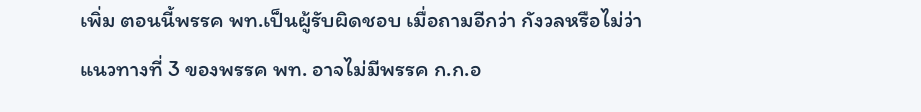เพิ่ม ตอนนี้พรรค พท.เป็นผู้รับผิดชอบ เมื่อถามอีกว่า กังวลหรือไม่ว่าแนวทางที่ 3 ของพรรค พท. อาจไม่มีพรรค ก.ก.อ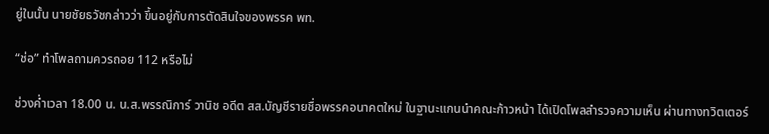ยู่ในนั้น นายชัยธวัชกล่าวว่า ขึ้นอยู่กับการตัดสินใจของพรรค พท.

“ช่อ” ทำโพลถามควรถอย 112 หรือไม่

ช่วงค่ำเวลา 18.00 น. น.ส.พรรณิการ์ วานิช อดีต สส.บัญชีรายชื่อพรรคอนาคตใหม่ ในฐานะแกนนำคณะก้าวหน้า ได้เปิดโพลสำรวจความเห็น ผ่านทางทวิตเตอร์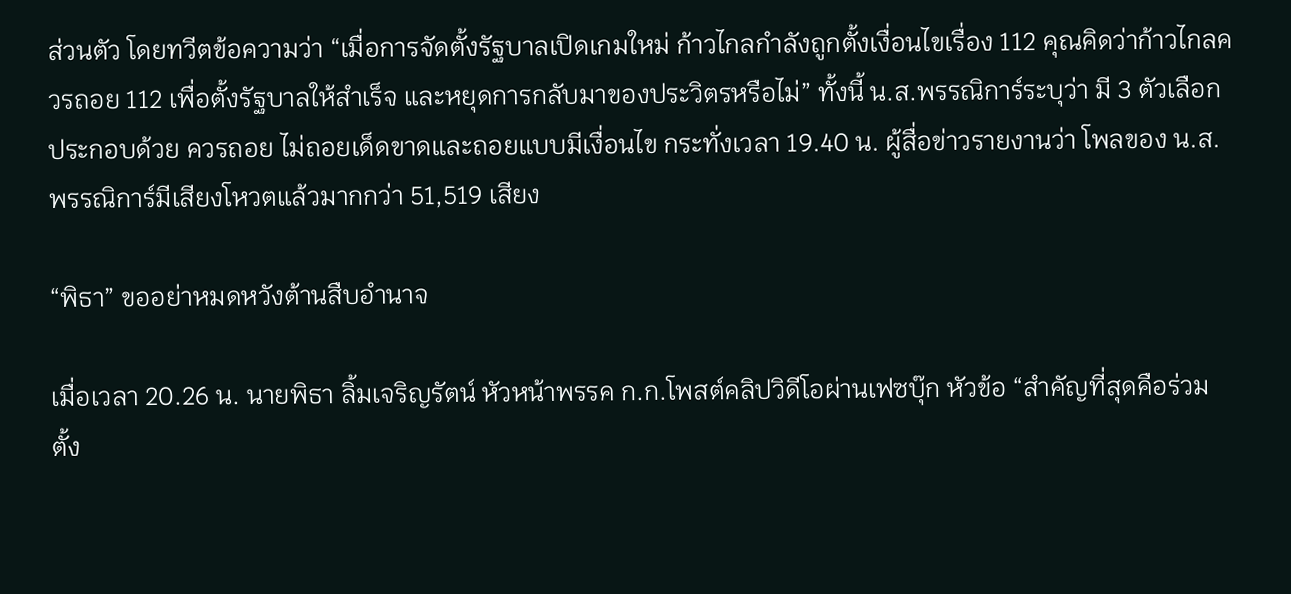ส่วนตัว โดยทวีตข้อความว่า “เมื่อการจัดตั้งรัฐบาลเปิดเกมใหม่ ก้าวไกลกำลังถูกตั้งเงื่อนไขเรื่อง 112 คุณคิดว่าก้าวไกลควรถอย 112 เพื่อตั้งรัฐบาลให้สำเร็จ และหยุดการกลับมาของประวิตรหรือไม่” ทั้งนี้ น.ส.พรรณิการ์ระบุว่า มี 3 ตัวเลือก ประกอบด้วย ควรถอย ไม่ถอยเด็ดขาดและถอยแบบมีเงื่อนไข กระทั่งเวลา 19.40 น. ผู้สื่อข่าวรายงานว่า โพลของ น.ส.พรรณิการ์มีเสียงโหวตแล้วมากกว่า 51,519 เสียง

“พิธา” ขออย่าหมดหวังต้านสืบอำนาจ

เมื่อเวลา 20.26 น. นายพิธา ลิ้มเจริญรัตน์ หัวหน้าพรรค ก.ก.โพสต์คลิปวิดีโอผ่านเฟซบุ๊ก หัวข้อ “สำคัญที่สุดคือร่วมตั้ง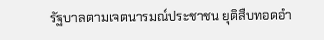รัฐบาลตามเจตนารมณ์ประชาชน ยุติสืบทอดอำ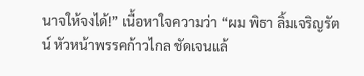นาจให้จงได้!” เนื้อหาใจความว่า “ผม พิธา ลิ้มเจริญรัตน์ หัวหน้าพรรคก้าวไกล ชัดเจนแล้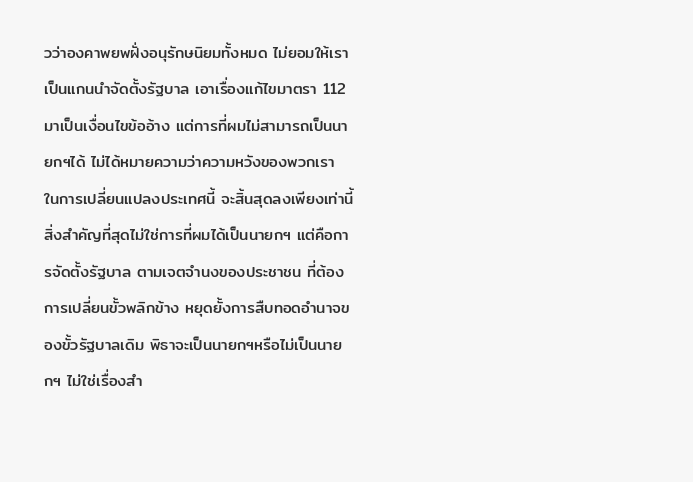วว่าองคาพยพฝั่งอนุรักษนิยมทั้งหมด ไม่ยอมให้เราเป็นแกนนำจัดตั้งรัฐบาล เอาเรื่องแก้ไขมาตรา 112 มาเป็นเงื่อนไขข้ออ้าง แต่การที่ผมไม่สามารถเป็นนายกฯได้ ไม่ได้หมายความว่าความหวังของพวกเรา ในการเปลี่ยนแปลงประเทศนี้ จะสิ้นสุดลงเพียงเท่านี้ สิ่งสำคัญที่สุดไม่ใช่การที่ผมได้เป็นนายกฯ แต่คือการจัดตั้งรัฐบาล ตามเจตจำนงของประชาชน ที่ต้องการเปลี่ยนขั้วพลิกข้าง หยุดยั้งการสืบทอดอำนาจของขั้วรัฐบาลเดิม พิธาจะเป็นนายกฯหรือไม่เป็นนายกฯ ไม่ใช่เรื่องสำ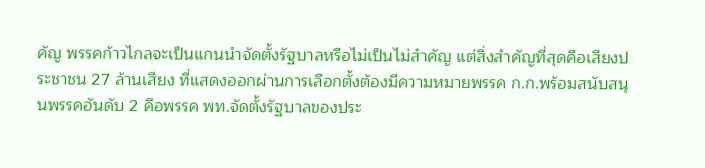คัญ พรรคก้าวไกลจะเป็นแกนนำจัดตั้งรัฐบาลหรือไม่เป็นไม่สำคัญ แต่สิ่งสำคัญที่สุดคือเสียงประชาชน 27 ล้านเสียง ที่แสดงออกผ่านการเลือกตั้งต้องมีความหมายพรรค ก.ก.พร้อมสนับสนุนพรรคอันดับ 2 คือพรรค พท.จัดตั้งรัฐบาลของประ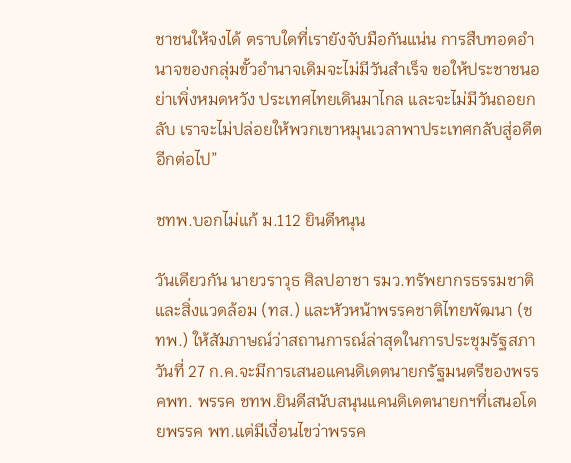ชาชนให้จงได้ ตราบใดที่เรายังจับมือกันแน่น การสืบทอดอำนาจของกลุ่มขั้วอำนาจเดิมจะไม่มีวันสำเร็จ ขอให้ประชาชนอย่าเพิ่งหมดหวัง ประเทศไทยเดินมาไกล และจะไม่มีวันถอยกลับ เราจะไม่ปล่อยให้พวกเขาหมุนเวลาพาประเทศกลับสู่อดีตอีกต่อไป”

ชทพ.บอกไม่แก้ ม.112 ยินดีหนุน

วันเดียวกัน นายวราวุธ ศิลปอาชา รมว.ทรัพยากรธรรมชาติและสิ่งแวดล้อม (ทส.) และหัวหน้าพรรคชาติไทยพัฒนา (ชทพ.) ให้สัมภาษณ์ว่าสถานการณ์ล่าสุดในการประชุมรัฐสภาวันที่ 27 ก.ค.จะมีการเสนอแคนดิเดตนายกรัฐมนตรีของพรรคพท. พรรค ชทพ.ยินดีสนับสนุนแคนดิเดตนายกฯที่เสนอโดยพรรค พท.แต่มีเงื่อนไขว่าพรรค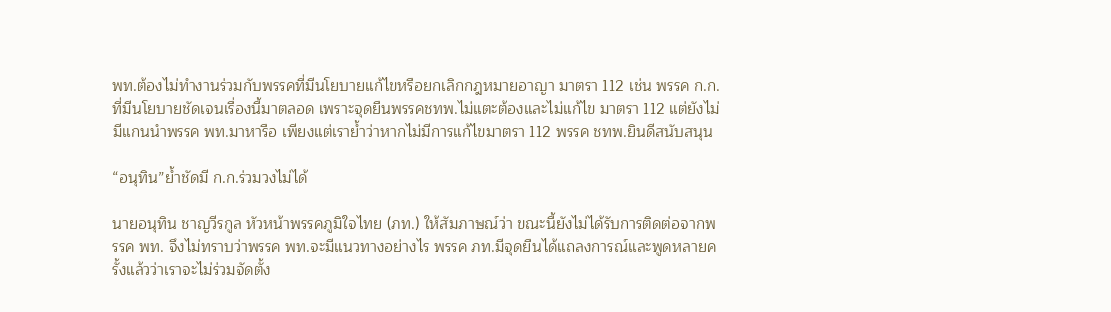พท.ต้องไม่ทำงานร่วมกับพรรคที่มีนโยบายแก้ไขหรือยกเลิกกฎหมายอาญา มาตรา 112 เช่น พรรค ก.ก.ที่มีนโยบายชัดเจนเรื่องนี้มาตลอด เพราะจุดยืนพรรคชทพ.ไม่แตะต้องและไม่แก้ไข มาตรา 112 แต่ยังไม่มีแกนนำพรรค พท.มาหารือ เพียงแต่เราย้ำว่าหากไม่มีการแก้ไขมาตรา 112 พรรค ชทพ.ยินดีสนับสนุน

“อนุทิน”ย้ำชัดมี ก.ก.ร่วมวงไม่ได้

นายอนุทิน ชาญวีรกูล หัวหน้าพรรคภูมิใจไทย (ภท.) ให้สัมภาษณ์ว่า ขณะนี้ยังไม่ได้รับการติดต่อจากพรรค พท. จึงไม่ทราบว่าพรรค พท.จะมีแนวทางอย่างไร พรรค ภท.มีจุดยืนได้แถลงการณ์และพูดหลายครั้งแล้วว่าเราจะไม่ร่วมจัดตั้ง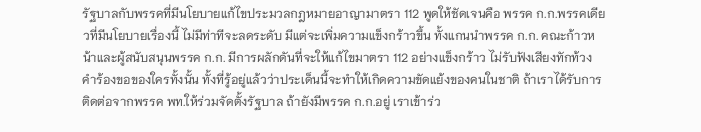รัฐบาลกับพรรคที่มีนโยบายแก้ไขประมวลกฎหมายอาญามาตรา 112 พูดให้ชัดเจนคือ พรรค ก.ก.พรรคเดียวที่มีนโยบายเรื่องนี้ ไม่มีท่าทีจะลดระดับ มีแต่จะเพิ่มความแข็งกร้าวขึ้น ทั้งแกนนำพรรค ก.ก. คณะก้าวหน้าและผู้สนับสนุนพรรค ก.ก. มีการผลักดันที่จะให้แก้ไขมาตรา 112 อย่างแข็งกร้าว ไม่รับฟังเสียงทักท้วง คำร้องขอของใครทั้งนั้น ทั้งที่รู้อยู่แล้วว่าประเด็นนี้จะทำให้เกิดความขัดแย้งของคนในชาติ ถ้าเราได้รับการติดต่อจากพรรค พท.ให้ร่วมจัดตั้งรัฐบาล ถ้ายังมีพรรค ก.ก.อยู่ เราเข้าร่ว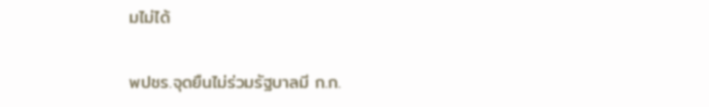มไม่ได้

พปชร.จุดยืนไม่ร่วมรัฐบาลมี ก.ก.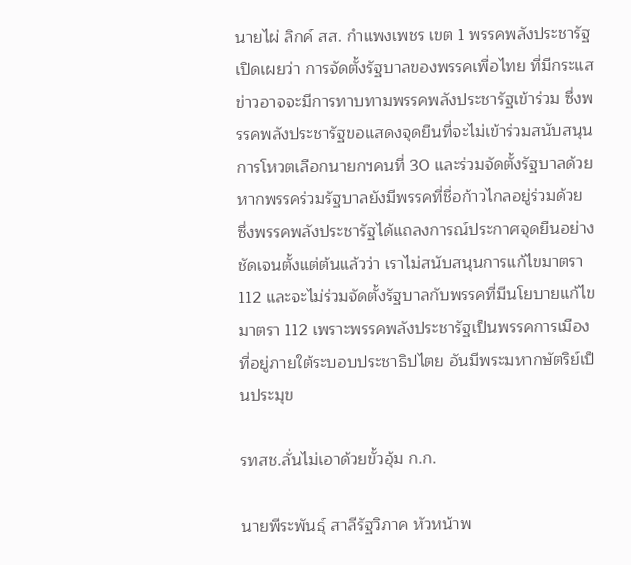นายไผ่ ลิกค์ สส. กำแพงเพชร เขต 1 พรรคพลังประชารัฐ เปิดเผยว่า การจัดตั้งรัฐบาลของพรรคเพื่อไทย ที่มีกระแสข่าวอาจจะมีการทาบทามพรรคพลังประชารัฐเข้าร่วม ซึ่งพรรคพลังประชารัฐขอแสดงจุดยืนที่จะไม่เข้าร่วมสนับสนุนการโหวตเลือกนายกฯคนที่ 30 และร่วมจัดตั้งรัฐบาลด้วย หากพรรคร่วมรัฐบาลยังมีพรรคที่ชื่อก้าวไกลอยู่ร่วมด้วย ซึ่งพรรคพลังประชารัฐได้แถลงการณ์ประกาศจุดยืนอย่างชัดเจนตั้งแต่ต้นแล้วว่า เราไม่สนับสนุนการแก้ไขมาตรา 112 และจะไม่ร่วมจัดตั้งรัฐบาลกับพรรคที่มีนโยบายแก้ไขมาตรา 112 เพราะพรรคพลังประชารัฐเป็นพรรคการเมืองที่อยู่ภายใต้ระบอบประชาธิปไตย อันมีพระมหากษัตริย์เป็นประมุข

รทสช.ลั่นไม่เอาด้วยขั้วอุ้ม ก.ก.

นายพีระพันธุ์ สาลีรัฐวิภาค หัวหน้าพ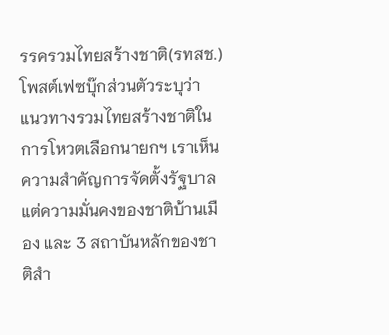รรครวมไทยสร้างชาติ(รทสช.)โพสต์เฟซบุ๊กส่วนตัวระบุว่า แนวทางรวมไทยสร้างชาติในการโหวตเลือกนายกฯ เราเห็นความสำคัญการจัดตั้งรัฐบาล แต่ความมั่นคงของชาติบ้านเมือง และ 3 สถาบันหลักของชาติสำ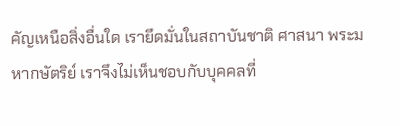คัญเหนือสิ่งอื่นใด เรายึดมั่นในสถาบันชาติ ศาสนา พระมหากษัตริย์ เราจึงไม่เห็นชอบกับบุคคลที่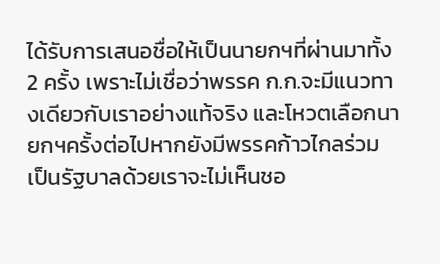ได้รับการเสนอชื่อให้เป็นนายกฯที่ผ่านมาทั้ง 2 ครั้ง เพราะไม่เชื่อว่าพรรค ก.ก.จะมีแนวทางเดียวกับเราอย่างแท้จริง และโหวตเลือกนายกฯครั้งต่อไปหากยังมีพรรคก้าวไกลร่วมเป็นรัฐบาลด้วยเราจะไม่เห็นชอ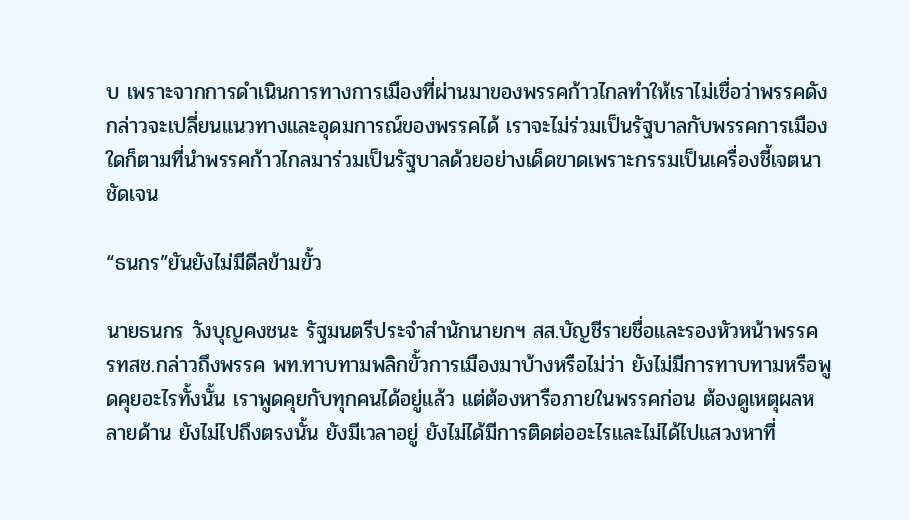บ เพราะจากการดำเนินการทางการเมืองที่ผ่านมาของพรรคก้าวไกลทำให้เราไม่เชื่อว่าพรรคดังกล่าวจะเปลี่ยนแนวทางและอุดมการณ์ของพรรคได้ เราจะไม่ร่วมเป็นรัฐบาลกับพรรคการเมืองใดก็ตามที่นำพรรคก้าวไกลมาร่วมเป็นรัฐบาลด้วยอย่างเด็ดขาดเพราะกรรมเป็นเครื่องชี้เจตนาชัดเจน

“ธนกร”ยันยังไม่มีดีลข้ามขั้ว

นายธนกร วังบุญคงชนะ รัฐมนตรีประจำสำนักนายกฯ สส.บัญชีรายชื่อและรองหัวหน้าพรรค รทสช.กล่าวถึงพรรค พท.ทาบทามพลิกขั้วการเมืองมาบ้างหรือไม่ว่า ยังไม่มีการทาบทามหรือพูดคุยอะไรทั้งนั้น เราพูดคุยกับทุกคนได้อยู่แล้ว แต่ต้องหารือภายในพรรคก่อน ต้องดูเหตุผลหลายด้าน ยังไม่ไปถึงตรงนั้น ยังมีเวลาอยู่ ยังไม่ได้มีการติดต่ออะไรและไม่ได้ไปแสวงหาที่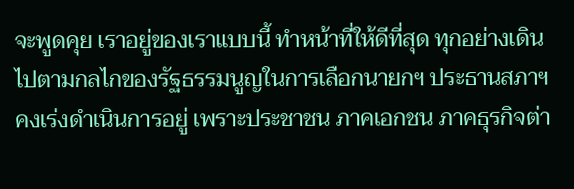จะพูดคุย เราอยู่ของเราแบบนี้ ทำหน้าที่ให้ดีที่สุด ทุกอย่างเดินไปตามกลไกของรัฐธรรมนูญในการเลือกนายกฯ ประธานสภาฯคงเร่งดำเนินการอยู่ เพราะประชาชน ภาคเอกชน ภาคธุรกิจต่า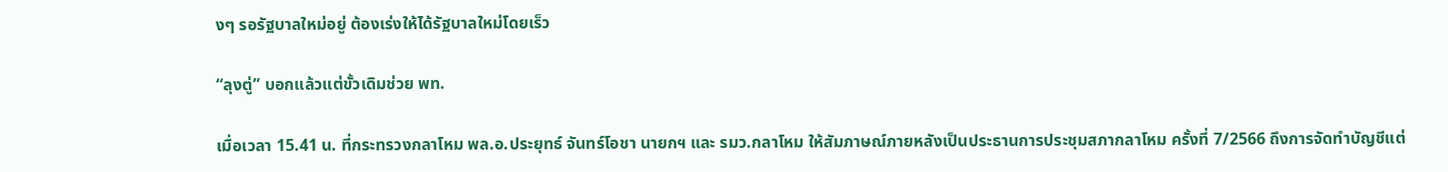งๆ รอรัฐบาลใหม่อยู่ ต้องเร่งให้ได้รัฐบาลใหม่โดยเร็ว

“ลุงตู่” บอกแล้วแต่ขั้วเดิมช่วย พท.

เมื่อเวลา 15.41 น. ที่กระทรวงกลาโหม พล.อ.ประยุทธ์ จันทร์โอชา นายกฯ และ รมว.กลาโหม ให้สัมภาษณ์ภายหลังเป็นประธานการประชุมสภากลาโหม ครั้งที่ 7/2566 ถึงการจัดทำบัญชีแต่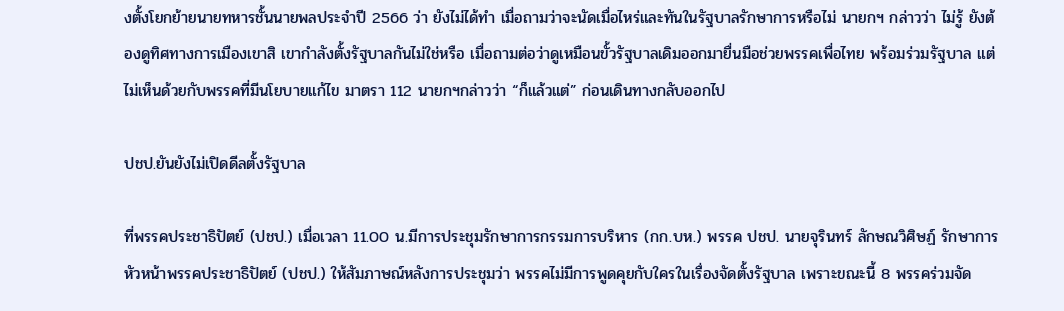งตั้งโยกย้ายนายทหารชั้นนายพลประจำปี 2566 ว่า ยังไม่ได้ทำ เมื่อถามว่าจะนัดเมื่อไหร่และทันในรัฐบาลรักษาการหรือไม่ นายกฯ กล่าวว่า ไม่รู้ ยังต้องดูทิศทางการเมืองเขาสิ เขากำลังตั้งรัฐบาลกันไม่ใช่หรือ เมื่อถามต่อว่าดูเหมือนขั้วรัฐบาลเดิมออกมายื่นมือช่วยพรรคเพื่อไทย พร้อมร่วมรัฐบาล แต่ไม่เห็นด้วยกับพรรคที่มีนโยบายแก้ไข มาตรา 112 นายกฯกล่าวว่า “ก็แล้วแต่” ก่อนเดินทางกลับออกไป

ปชป.ยันยังไม่เปิดดีลตั้งรัฐบาล

ที่พรรคประชาธิปัตย์ (ปชป.) เมื่อเวลา 11.00 น.มีการประชุมรักษาการกรรมการบริหาร (กก.บห.) พรรค ปชป. นายจุรินทร์ ลักษณวิศิษฏ์ รักษาการหัวหน้าพรรคประชาธิปัตย์ (ปชป.) ให้สัมภาษณ์หลังการประชุมว่า พรรคไม่มีการพูดคุยกับใครในเรื่องจัดตั้งรัฐบาล เพราะขณะนี้ 8 พรรคร่วมจัด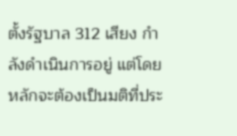ตั้งรัฐบาล 312 เสียง กำลังดำเนินการอยู่ แต่โดยหลักจะต้องเป็นมติที่ประ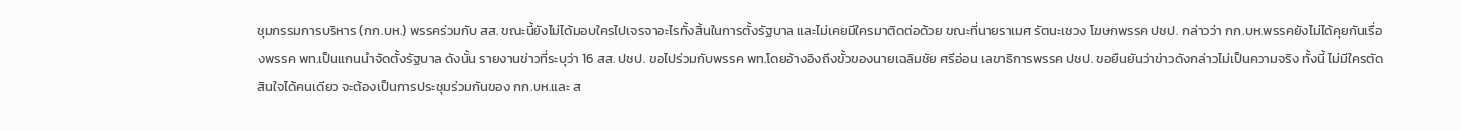ชุมกรรมการบริหาร (กก.บห.) พรรคร่วมกับ สส. ขณะนี้ยังไม่ได้มอบใครไปเจรจาอะไรทั้งสิ้นในการตั้งรัฐบาล และไม่เคยมีใครมาติดต่อด้วย ขณะที่นายราเมศ รัตนะเชวง โฆษกพรรค ปชป. กล่าวว่า กก.บห.พรรคยังไม่ได้คุยกันเรื่องพรรค พท.เป็นแกนนำจัดตั้งรัฐบาล ดังนั้น รายงานข่าวที่ระบุว่า 16 สส. ปชป. ขอไปร่วมกับพรรค พท.โดยอ้างอิงถึงขั้วของนายเฉลิมชัย ศรีอ่อน เลขาธิการพรรค ปชป. ขอยืนยันว่าข่าวดังกล่าวไม่เป็นความจริง ทั้งนี้ ไม่มีใครตัดสินใจได้คนเดียว จะต้องเป็นการประชุมร่วมกันของ กก.บห.และ ส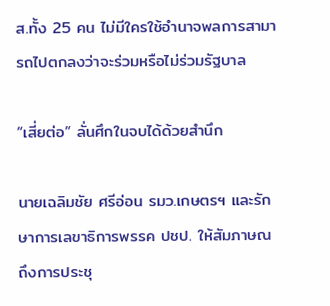ส.ทั้ง 25 คน ไม่มีใครใช้อำนาจพลการสามารถไปตกลงว่าจะร่วมหรือไม่ร่วมรัฐบาล

“เสี่ยต่อ” ลั่นศึกในจบได้ด้วยสำนึก

นายเฉลิมชัย ศรีอ่อน รมว.เกษตรฯ และรักษาการเลขาธิการพรรค ปชป. ให้สัมภาษณถึงการประชุ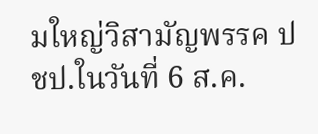มใหญ่วิสามัญพรรค ปชป.ในวันที่ 6 ส.ค.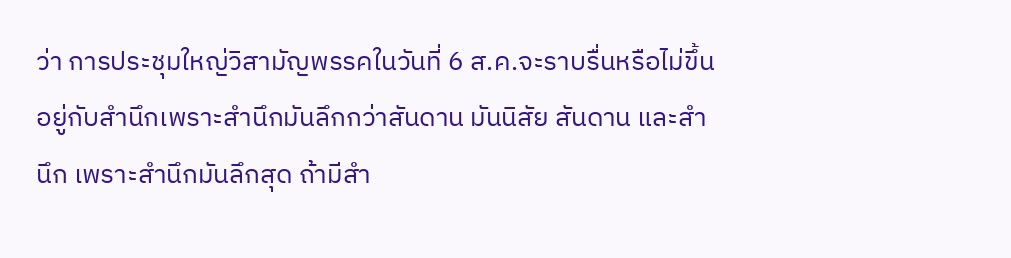ว่า การประชุมใหญ่วิสามัญพรรคในวันที่ 6 ส.ค.จะราบรื่นหรือไม่ขึ้นอยู่กับสำนึกเพราะสำนึกมันลึกกว่าสันดาน มันนิสัย สันดาน และสำนึก เพราะสำนึกมันลึกสุด ถ้ามีสำ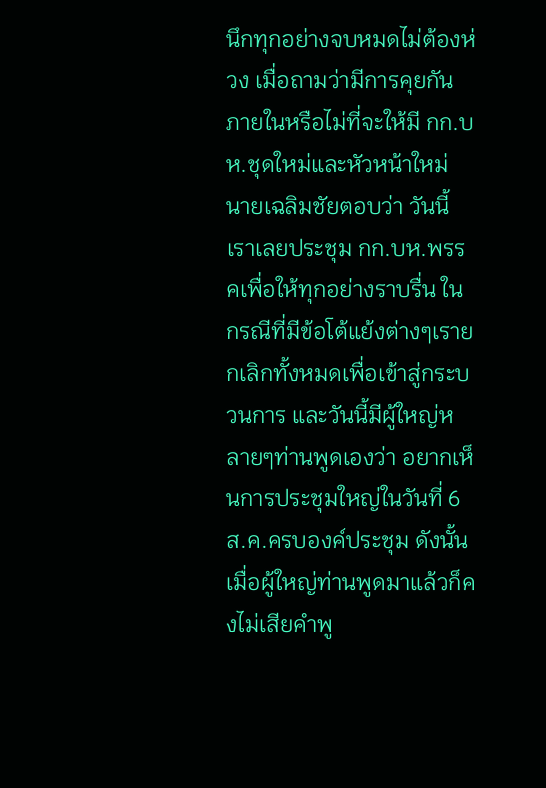นึกทุกอย่างจบหมดไม่ต้องห่วง เมื่อถามว่ามีการคุยกันภายในหรือไม่ที่จะให้มี กก.บห.ชุดใหม่และหัวหน้าใหม่ นายเฉลิมชัยตอบว่า วันนี้เราเลยประชุม กก.บห.พรรคเพื่อให้ทุกอย่างราบรื่น ในกรณีที่มีข้อโต้แย้งต่างๆเรายกเลิกทั้งหมดเพื่อเข้าสู่กระบวนการ และวันนี้มีผู้ใหญ่หลายๆท่านพูดเองว่า อยากเห็นการประชุมใหญ่ในวันที่ 6 ส.ค.ครบองค์ประชุม ดังนั้น เมื่อผู้ใหญ่ท่านพูดมาแล้วก็คงไม่เสียคำพู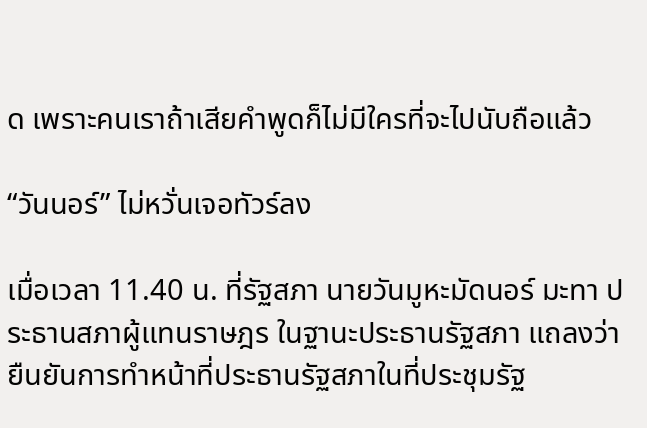ด เพราะคนเราถ้าเสียคำพูดก็ไม่มีใครที่จะไปนับถือแล้ว

“วันนอร์” ไม่หวั่นเจอทัวร์ลง

เมื่อเวลา 11.40 น. ที่รัฐสภา นายวันมูหะมัดนอร์ มะทา ประธานสภาผู้แทนราษฎร ในฐานะประธานรัฐสภา แถลงว่า ยืนยันการทำหน้าที่ประธานรัฐสภาในที่ประชุมรัฐ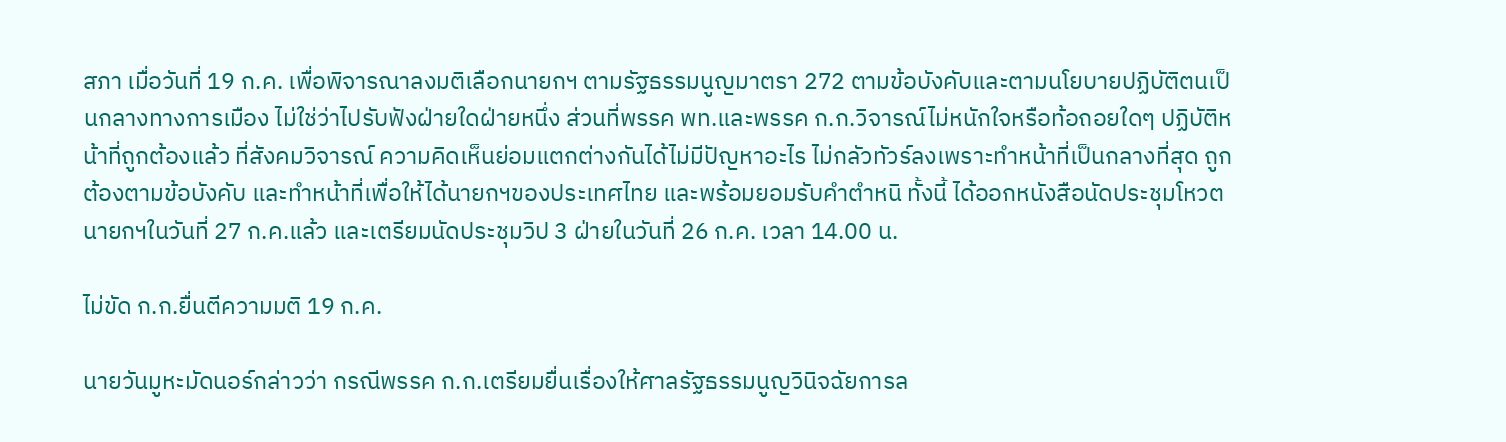สภา เมื่อวันที่ 19 ก.ค. เพื่อพิจารณาลงมติเลือกนายกฯ ตามรัฐธรรมนูญมาตรา 272 ตามข้อบังคับและตามนโยบายปฏิบัติตนเป็นกลางทางการเมือง ไม่ใช่ว่าไปรับฟังฝ่ายใดฝ่ายหนึ่ง ส่วนที่พรรค พท.และพรรค ก.ก.วิจารณ์ไม่หนักใจหรือท้อถอยใดๆ ปฏิบัติหน้าที่ถูกต้องแล้ว ที่สังคมวิจารณ์ ความคิดเห็นย่อมแตกต่างกันได้ไม่มีปัญหาอะไร ไม่กลัวทัวร์ลงเพราะทำหน้าที่เป็นกลางที่สุด ถูกต้องตามข้อบังคับ และทำหน้าที่เพื่อให้ได้นายกฯของประเทศไทย และพร้อมยอมรับคำตำหนิ ทั้งนี้ ได้ออกหนังสือนัดประชุมโหวตนายกฯในวันที่ 27 ก.ค.แล้ว และเตรียมนัดประชุมวิป 3 ฝ่ายในวันที่ 26 ก.ค. เวลา 14.00 น.

ไม่ขัด ก.ก.ยื่นตีความมติ 19 ก.ค.

นายวันมูหะมัดนอร์กล่าวว่า กรณีพรรค ก.ก.เตรียมยื่นเรื่องให้ศาลรัฐธรรมนูญวินิจฉัยการล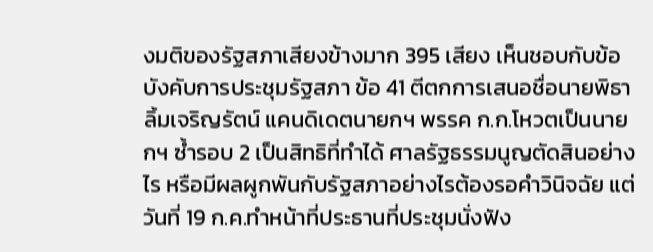งมติของรัฐสภาเสียงข้างมาก 395 เสียง เห็นชอบกับข้อบังคับการประชุมรัฐสภา ข้อ 41 ตีตกการเสนอชื่อนายพิธา ลิ้มเจริญรัตน์ แคนดิเดตนายกฯ พรรค ก.ก.โหวตเป็นนายกฯ ซ้ำรอบ 2 เป็นสิทธิที่ทำได้ ศาลรัฐธรรมนูญตัดสินอย่างไร หรือมีผลผูกพันกับรัฐสภาอย่างไรต้องรอคำวินิจฉัย แต่วันที่ 19 ก.ค.ทำหน้าที่ประธานที่ประชุมนั่งฟัง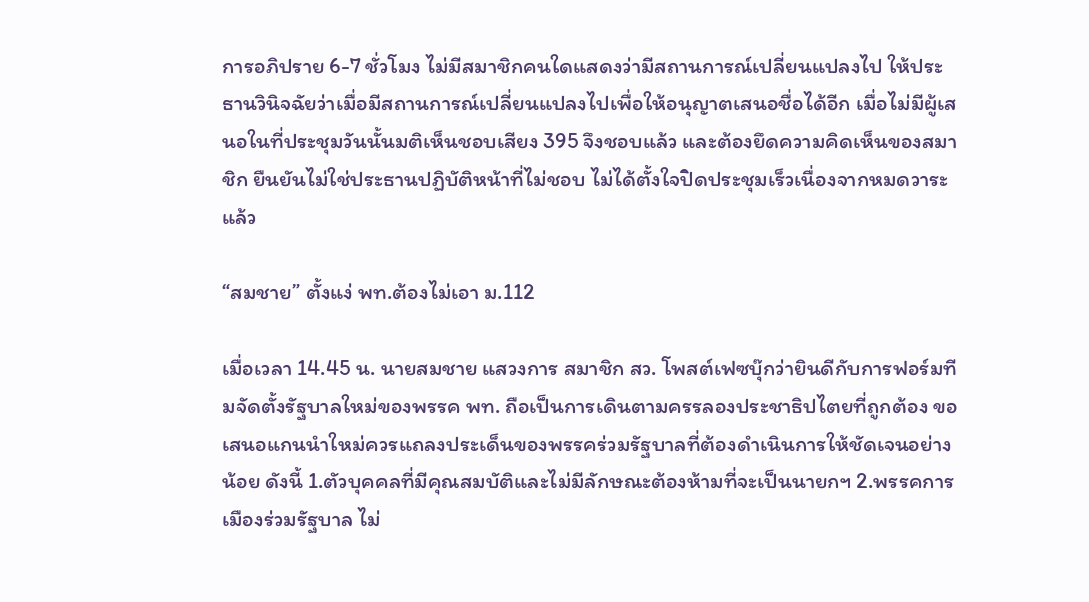การอภิปราย 6-7 ชั่วโมง ไม่มีสมาชิกคนใดแสดงว่ามีสถานการณ์เปลี่ยนแปลงไป ให้ประธานวินิจฉัยว่าเมื่อมีสถานการณ์เปลี่ยนแปลงไปเพื่อให้อนุญาตเสนอชื่อได้อีก เมื่อไม่มีผู้เสนอในที่ประชุมวันนั้นมติเห็นชอบเสียง 395 จึงชอบแล้ว และต้องยึดความคิดเห็นของสมาชิก ยืนยันไม่ใช่ประธานปฏิบัติหน้าที่ไม่ชอบ ไม่ได้ตั้งใจปิดประชุมเร็วเนื่องจากหมดวาระแล้ว

“สมชาย” ตั้งแง่ พท.ต้องไม่เอา ม.112

เมื่อเวลา 14.45 น. นายสมชาย แสวงการ สมาชิก สว. โพสต์เฟซบุ๊กว่ายินดีกับการฟอร์มทีมจัดตั้งรัฐบาลใหม่ของพรรค พท. ถือเป็นการเดินตามครรลองประชาธิปไตยที่ถูกต้อง ขอเสนอแกนนำใหม่ควรแถลงประเด็นของพรรคร่วมรัฐบาลที่ต้องดำเนินการให้ชัดเจนอย่างน้อย ดังนี้ 1.ตัวบุคคลที่มีคุณสมบัติและไม่มีลักษณะต้องห้ามที่จะเป็นนายกฯ 2.พรรคการเมืองร่วมรัฐบาล ไม่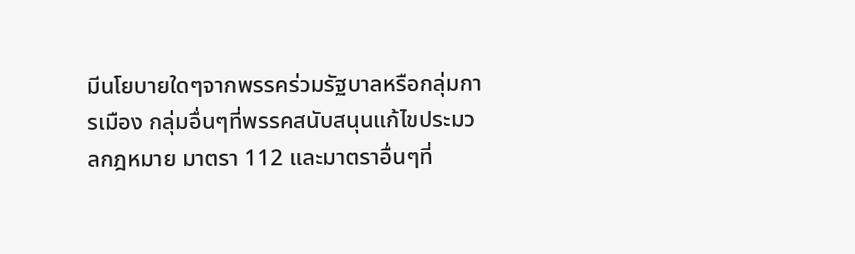มีนโยบายใดๆจากพรรคร่วมรัฐบาลหรือกลุ่มการเมือง กลุ่มอื่นๆที่พรรคสนับสนุนแก้ไขประมวลกฎหมาย มาตรา 112 และมาตราอื่นๆที่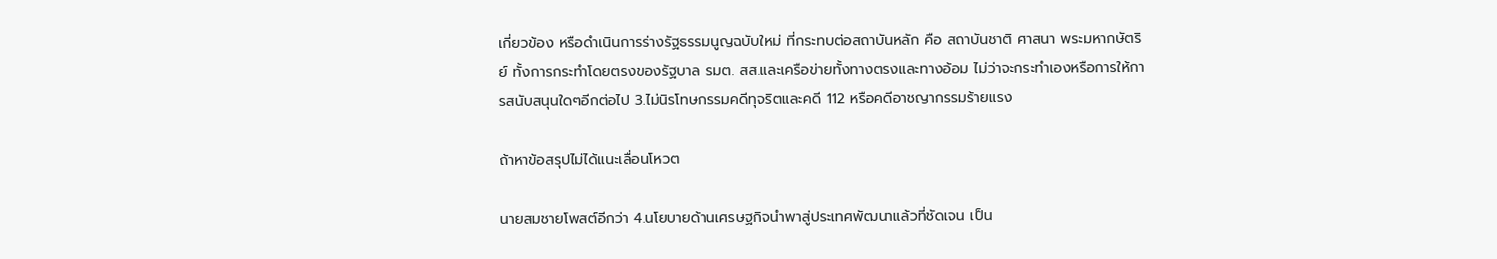เกี่ยวข้อง หรือดำเนินการร่างรัฐธรรมนูญฉบับใหม่ ที่กระทบต่อสถาบันหลัก คือ สถาบันชาติ ศาสนา พระมหากษัตริย์ ทั้งการกระทำโดยตรงของรัฐบาล รมต. สส.และเครือข่ายทั้งทางตรงและทางอ้อม ไม่ว่าจะกระทำเองหรือการให้การสนับสนุนใดๆอีกต่อไป 3.ไม่นิรโทษกรรมคดีทุจริตและคดี 112 หรือคดีอาชญากรรมร้ายแรง

ถ้าหาข้อสรุปไม่ได้แนะเลื่อนโหวต

นายสมชายโพสต์อีกว่า 4.นโยบายด้านเศรษฐกิจนำพาสู่ประเทศพัฒนาแล้วที่ชัดเจน เป็น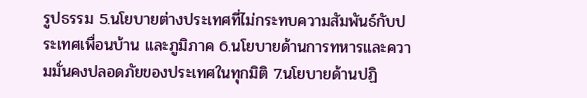รูปธรรม 5.นโยบายต่างประเทศที่ไม่กระทบความสัมพันธ์กับประเทศเพื่อนบ้าน และภูมิภาค 6.นโยบายด้านการทหารและความมั่นคงปลอดภัยของประเทศในทุกมิติ 7.นโยบายด้านปฏิ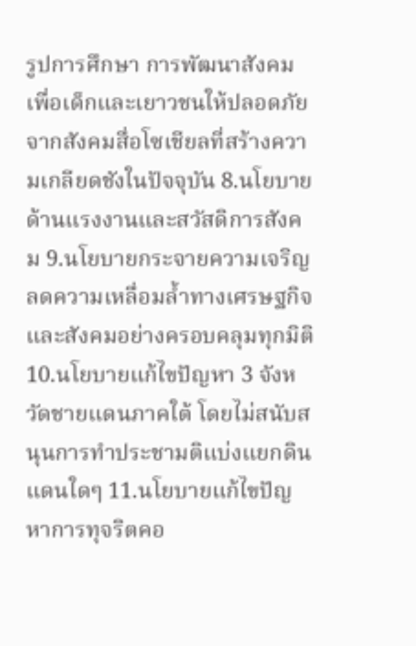รูปการศึกษา การพัฒนาสังคมเพื่อเด็กและเยาวชนให้ปลอดภัยจากสังคมสื่อโซเชียลที่สร้างความเกลียดชังในปัจจุบัน 8.นโยบายด้านแรงงานและสวัสดิการสังคม 9.นโยบายกระจายความเจริญลดความเหลื่อมล้ำทางเศรษฐกิจและสังคมอย่างครอบคลุมทุกมิติ 10.นโยบายแก้ไขปัญหา 3 จังหวัดชายแดนภาคใต้ โดยไม่สนับสนุนการทำประชามติแบ่งแยกดินแดนใดๆ 11.นโยบายแก้ไขปัญหาการทุจริตคอ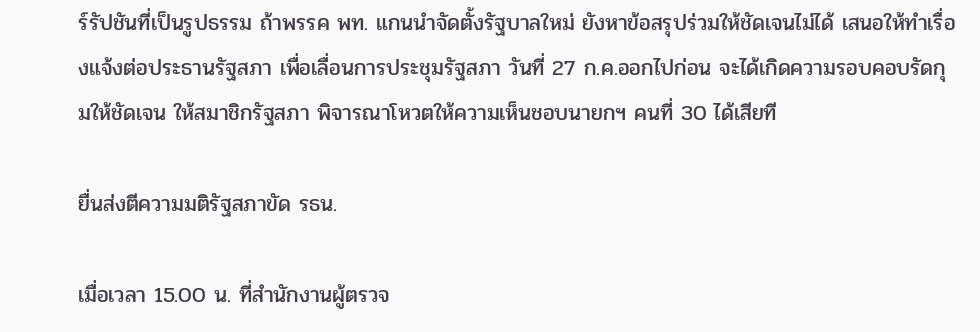ร์รัปชันที่เป็นรูปธรรม ถ้าพรรค พท. แกนนำจัดตั้งรัฐบาลใหม่ ยังหาข้อสรุปร่วมให้ชัดเจนไม่ได้ เสนอให้ทำเรื่องแจ้งต่อประธานรัฐสภา เพื่อเลื่อนการประชุมรัฐสภา วันที่ 27 ก.ค.ออกไปก่อน จะได้เกิดความรอบคอบรัดกุมให้ชัดเจน ให้สมาชิกรัฐสภา พิจารณาโหวตให้ความเห็นชอบนายกฯ คนที่ 30 ได้เสียที

ยื่นส่งตีความมติรัฐสภาขัด รธน.

เมื่อเวลา 15.00 น. ที่สำนักงานผู้ตรวจ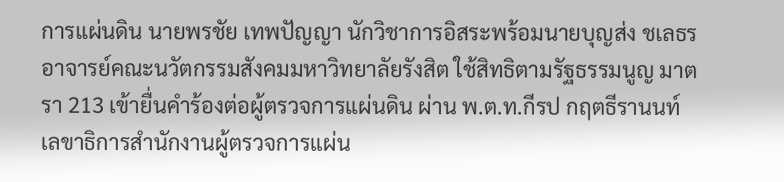การแผ่นดิน นายพรชัย เทพปัญญา นักวิชาการอิสระพร้อมนายบุญส่ง ชเลธร อาจารย์คณะนวัตกรรมสังคมมหาวิทยาลัยรังสิต ใช้สิทธิตามรัฐธรรมนูญ มาตรา 213 เข้ายื่นคำร้องต่อผู้ตรวจการแผ่นดิน ผ่าน พ.ต.ท.กีรป กฤตธีรานนท์ เลขาธิการสำนักงานผู้ตรวจการแผ่น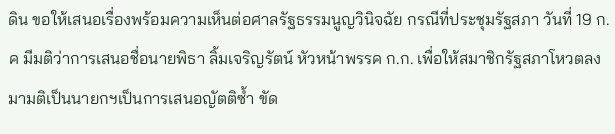ดิน ขอให้เสนอเรื่องพร้อมความเห็นต่อศาลรัฐธรรมนูญวินิจฉัย กรณีที่ประชุมรัฐสภา วันที่ 19 ก.ค มีมติว่าการเสนอชื่อนายพิธา ลิ้มเจริญรัตน์ หัวหน้าพรรค ก.ก. เพื่อให้สมาชิกรัฐสภาโหวตลงมามติเป็นนายกฯเป็นการเสนอญัตติซ้ำ ขัด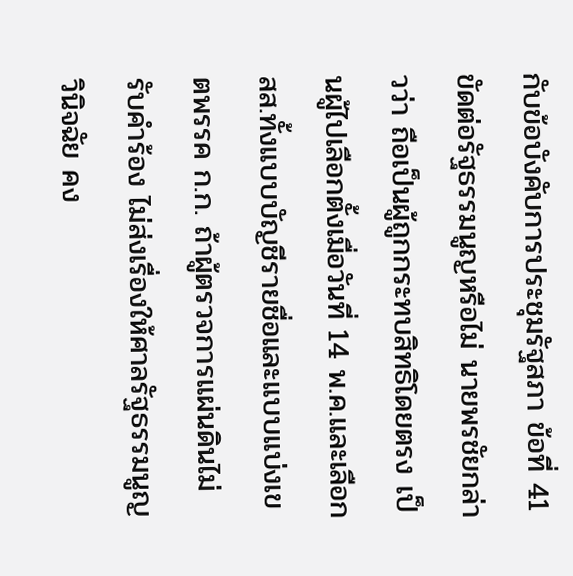กับข้อบังคับการประชุมรัฐสภา ข้อที่ 41 ขัดต่อรัฐธรรมนูญหรือไม่ นายพรชัยกล่าวว่า ถือเป็นผู้ถูกกระทบสิทธิโดยตรง เป็นผู้ไปเลือกตั้งเมื่อวันที่ 14 พ.ค.และเลือก สส.ทั้งแบบบัญชีรายชื่อและแบบแบ่งเขตพรรค ก.ก. ถ้าผู้ตรวจการแผ่นดินไม่รับคำร้อง ไม่ส่งเรื่องให้ศาลรัฐธรรมนูญวินิจฉัย คง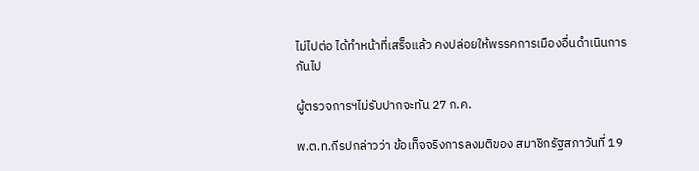ไม่ไปต่อ ได้ทำหน้าที่เสร็จแล้ว คงปล่อยให้พรรคการเมืองอื่นดำเนินการกันไป

ผู้ตรวจการฯไม่รับปากจะทัน 27 ก.ค.

พ.ต.ท.กีรปกล่าวว่า ข้อเท็จจริงการลงมติของ สมาชิกรัฐสภาวันที่ 19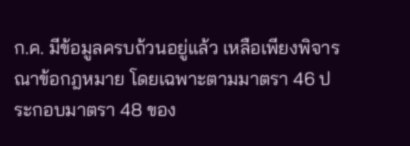ก.ค. มีข้อมูลครบถ้วนอยู่แล้ว เหลือเพียงพิจารณาข้อกฎหมาย โดยเฉพาะตามมาตรา 46 ประกอบมาตรา 48 ของ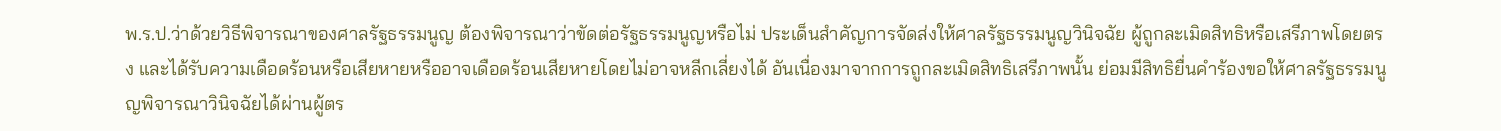พ.ร.ป.ว่าด้วยวิธีพิจารณาของศาลรัฐธรรมนูญ ต้องพิจารณาว่าขัดต่อรัฐธรรมนูญหรือไม่ ประเด็นสำคัญการจัดส่งให้ศาลรัฐธรรมนูญวินิจฉัย ผู้ถูกละเมิดสิทธิหรือเสรีภาพโดยตรง และได้รับความเดือดร้อนหรือเสียหายหรืออาจเดือดร้อนเสียหายโดยไม่อาจหลีกเลี่ยงได้ อันเนื่องมาจากการถูกละเมิดสิทธิเสรีภาพนั้น ย่อมมีสิทธิยื่นคำร้องขอให้ศาลรัฐธรรมนูญพิจารณาวินิจฉัยได้ผ่านผู้ตร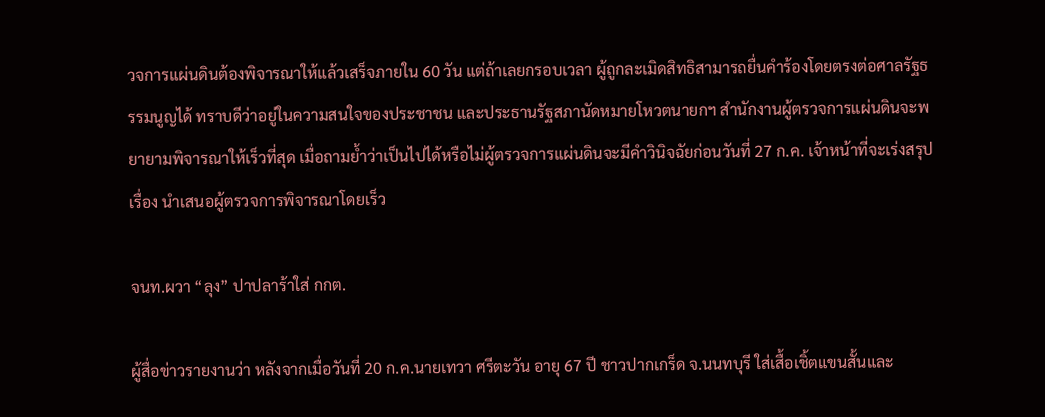วจการแผ่นดินต้องพิจารณาให้แล้วเสร็จภายใน 60 วัน แต่ถ้าเลยกรอบเวลา ผู้ถูกละเมิดสิทธิสามารถยื่นคำร้องโดยตรงต่อศาลรัฐธรรมนูญได้ ทราบดีว่าอยู่ในความสนใจของประชาชน และประธานรัฐสภานัดหมายโหวตนายกฯ สำนักงานผู้ตรวจการแผ่นดินจะพยายามพิจารณาให้เร็วที่สุด เมื่อถามย้ำว่าเป็นไปได้หรือไม่ผู้ตรวจการแผ่นดินจะมีคำวินิจฉัยก่อนวันที่ 27 ก.ค. เจ้าหน้าที่จะเร่งสรุปเรื่อง นำเสนอผู้ตรวจการพิจารณาโดยเร็ว

จนท.ผวา “ลุง” ปาปลาร้าใส่ กกต.

ผู้สื่อข่าวรายงานว่า หลังจากเมื่อวันที่ 20 ก.ค.นายเทวา ศรีตะวัน อายุ 67 ปี ชาวปากเกร็ด จ.นนทบุรี ใส่เสื้อเชิ้ตแขนสั้นและ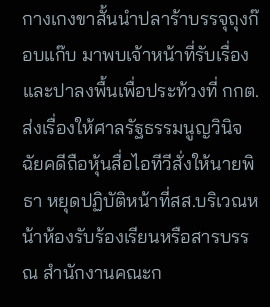กางเกงขาสั้นนำปลาร้าบรรจุถุงก๊อบแก๊บ มาพบเจ้าหน้าที่รับเรื่อง และปาลงพื้นเพื่อประท้วงที่ กกต.ส่งเรื่องให้ศาลรัฐธรรมนูญวินิจฉัยคดีถือหุ้นสื่อไอทีวีสั่งให้นายพิธา หยุดปฏิบัติหน้าที่สส.บริเวณหน้าห้องรับร้องเรียนหรือสารบรรณ สำนักงานคณะก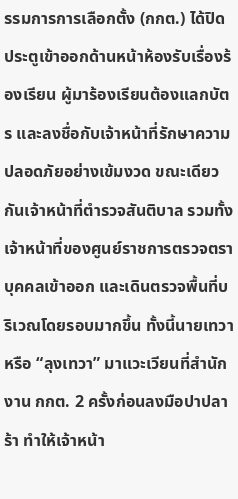รรมการการเลือกตั้ง (กกต.) ได้ปิดประตูเข้าออกด้านหน้าห้องรับเรื่องร้องเรียน ผู้มาร้องเรียนต้องแลกบัตร และลงชื่อกับเจ้าหน้าที่รักษาความปลอดภัยอย่างเข้มงวด ขณะเดียวกันเจ้าหน้าที่ตำรวจสันติบาล รวมทั้งเจ้าหน้าที่ของศูนย์ราชการตรวจตราบุคคลเข้าออก และเดินตรวจพื้นที่บริเวณโดยรอบมากขึ้น ทั้งนี้นายเทวาหรือ “ลุงเทวา” มาแวะเวียนที่สำนักงาน กกต. 2 ครั้งก่อนลงมือปาปลาร้า ทำให้เจ้าหน้า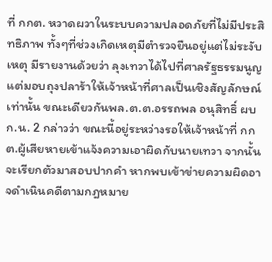ที่ กกต. หวาดผวาในระบบความปลอดภัยที่ไม่มีประสิทธิภาพ ทั้งๆที่ช่วงเกิดเหตุมีตำรวจยืนอยู่แต่ไม่ระงับเหตุ มีรายงานด้วยว่า ลุงเทวาได้ไปที่ศาลรัฐธรรมนูญ แต่มอบถุงปลาร้าให้เจ้าหน้าที่ศาลเป็นเชิงสัญลักษณ์เท่านั้น ขณะเดียวกันพล.ต.ต.อรรถพล อนุสิทธิ์ ผบก.น. 2 กล่าวว่า ขณะนี้อยู่ระหว่างรอให้เจ้าหน้าที่ กกต.ผู้เสียหายเข้าแจ้งความเอาผิดกับนายเทวา จากนั้นจะเรียกตัวมาสอบปากคำ หากพบเข้าข่ายความผิดอาจดำเนินคดีตามกฎหมาย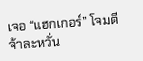เจอ “แฮกเกอร์” โจมตีจ้าละหวั่น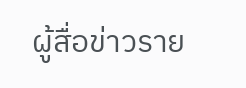ผู้สื่อข่าวราย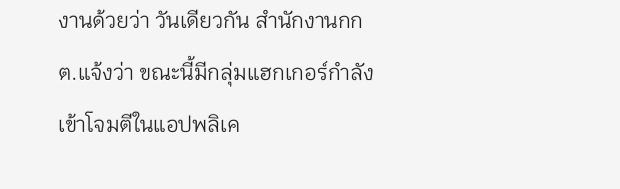งานด้วยว่า วันเดียวกัน สำนักงานกกต.แจ้งว่า ขณะนี้มีกลุ่มแฮกเกอร์กำลังเข้าโจมตีในแอปพลิเค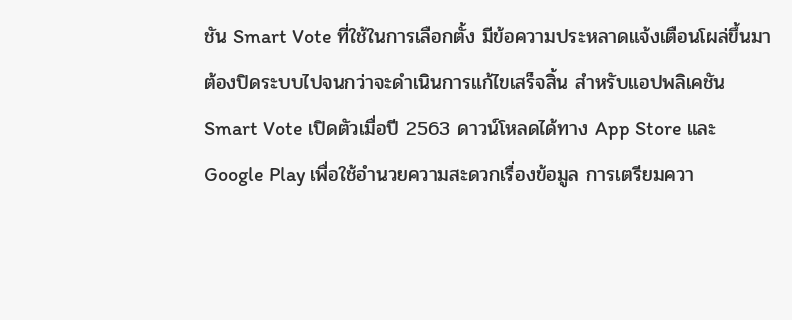ชัน Smart Vote ที่ใช้ในการเลือกตั้ง มีข้อความประหลาดแจ้งเตือนโผล่ขึ้นมา ต้องปิดระบบไปจนกว่าจะดำเนินการแก้ไขเสร็จสิ้น สำหรับแอปพลิเคชัน Smart Vote เปิดตัวเมื่อปี 2563 ดาวน์โหลดได้ทาง App Store และ Google Play เพื่อใช้อำนวยความสะดวกเรื่องข้อมูล การเตรียมควา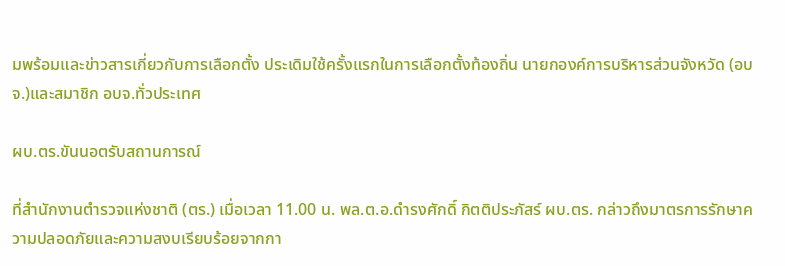มพร้อมและข่าวสารเกี่ยวกับการเลือกตั้ง ประเดิมใช้ครั้งแรกในการเลือกตั้งท้องถิ่น นายกองค์การบริหารส่วนจังหวัด (อบจ.)และสมาชิก อบจ.ทั่วประเทศ

ผบ.ตร.ขันนอตรับสถานการณ์

ที่สำนักงานตำรวจแห่งชาติ (ตร.) เมื่อเวลา 11.00 น. พล.ต.อ.ดำรงศักดิ์ กิตติประภัสร์ ผบ.ตร. กล่าวถึงมาตรการรักษาความปลอดภัยและความสงบเรียบร้อยจากกา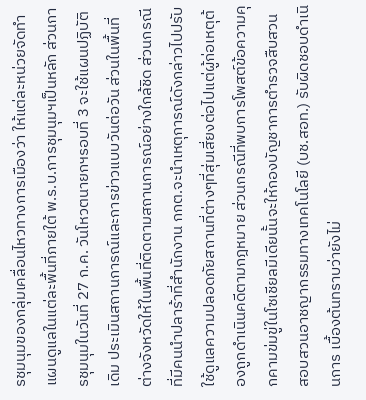รชุมนุมของกลุ่มเคลื่อนไหวทางการเมืองว่า ให้แต่ละหน่วยจัดทำแผนดูแลในแต่ละพื้นที่ภายใต้ พ.ร.บ.การชุมนุมฯเป็นหลัก ส่วนการชุมนุมในวันที่ 27 ก.ค. วันโหวตนายกฯรอบที่ 3 จะใช้แผนปฏิบัติเดิม ประเมินสถานการณ์และการข่าวแบบวันต่อวัน ส่วนในพื้นที่ต่างจังหวัดให้ในพื้นที่ติดตามสถานการณ์อย่างใกล้ชิด ส่วนกรณีที่มีคนนำปลาร้าที่สำนักงาน กกต.จะนำเหตุการณ์ดังกล่าวไปปรับใช้ดูแลความปลอดภัยสถานที่ต่างๆที่สุ่มเสี่ยงต่อไปแต่ผู้ก่อเหตุต้องถูกดำเนินคดีตามกฎหมาย ส่วนกรณีที่พบการโพสต์ข้อความคุกคามข่มขู่ในโซเชียลมีเดียนั้นจะให้กองบัญชาการตำรวจสืบสวนสอบสวนอาชญากรรมทางเทคโนโลยี (บช.สอท.) รับผิดชอบดำเนินการ เบื้องต้นทราบว่ายังไม่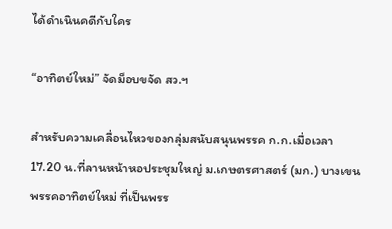ได้ดำเนินคดีกับใคร

“อาทิตย์ใหม่” จัดม็อบขจัด สว.ฯ

สำหรับความเคลื่อนไหวของกลุ่มสนับสนุนพรรค ก.ก.เมื่อเวลา 17.20 น.ที่ลานหน้าหอประชุมใหญ่ ม.เกษตรศาสตร์ (มก.) บางเขน พรรคอาทิตย์ใหม่ ที่เป็นพรร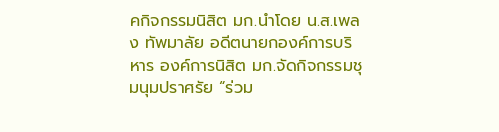คกิจกรรมนิสิต มก.นำโดย น.ส.เพลง ทัพมาลัย อดีตนายกองค์การบริหาร องค์การนิสิต มก.จัดกิจกรรมชุมนุมปราศรัย “ร่วม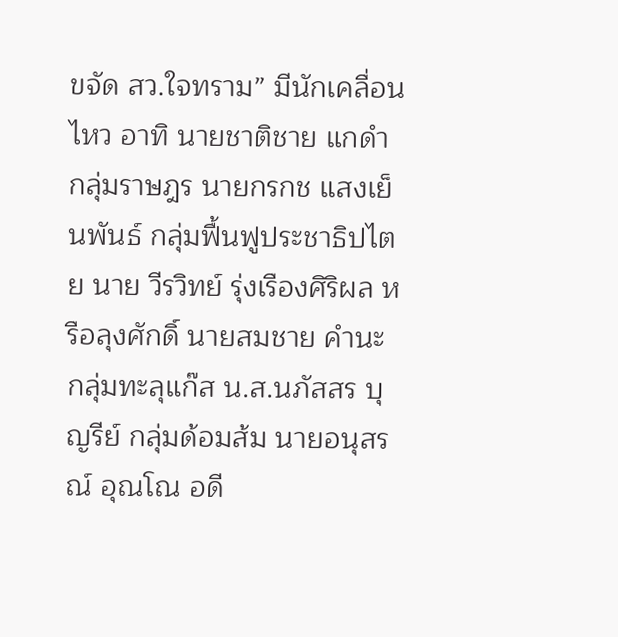ขจัด สว.ใจทราม” มีนักเคลื่อนไหว อาทิ นายชาติชาย แกดำ กลุ่มราษฎร นายกรกช แสงเย็นพันธ์ กลุ่มฟื้นฟูประชาธิปไตย นาย วีรวิทย์ รุ่งเรืองศิริผล หรือลุงศักดิ์ นายสมชาย คำนะ กลุ่มทะลุแก๊ส น.ส.นภัสสร บุญรีย์ กลุ่มด้อมส้ม นายอนุสรณ์ อุณโณ อดี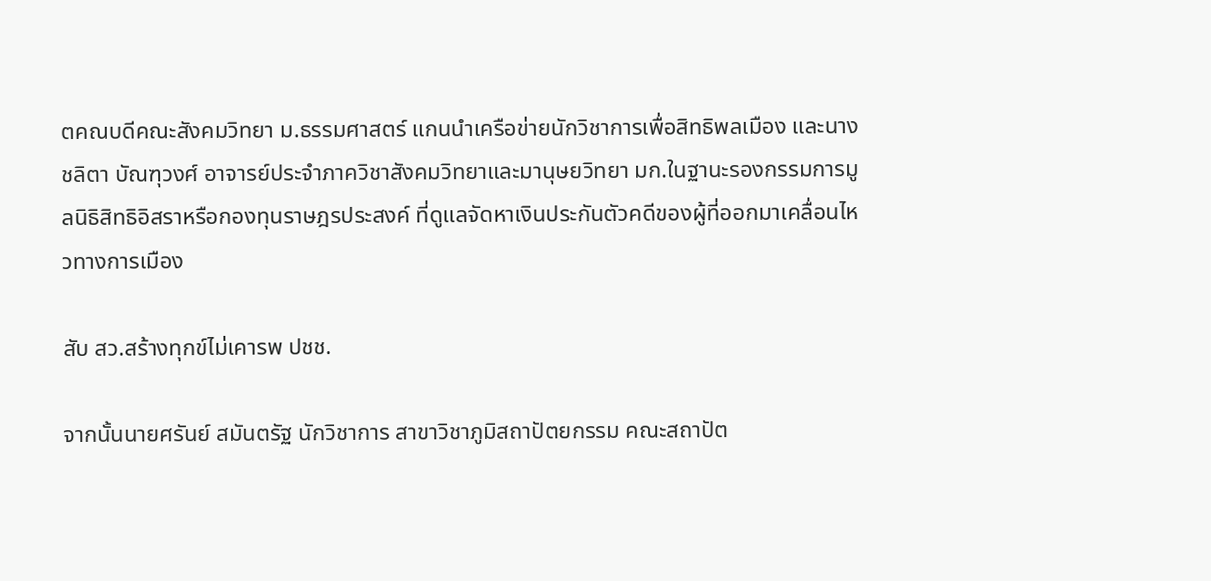ตคณบดีคณะสังคมวิทยา ม.ธรรมศาสตร์ แกนนำเครือข่ายนักวิชาการเพื่อสิทธิพลเมือง และนางชลิตา บัณฑุวงศ์ อาจารย์ประจำภาควิชาสังคมวิทยาและมานุษยวิทยา มก.ในฐานะรองกรรมการมูลนิธิสิทธิอิสราหรือกองทุนราษฎรประสงค์ ที่ดูแลจัดหาเงินประกันตัวคดีของผู้ที่ออกมาเคลื่อนไหวทางการเมือง

สับ สว.สร้างทุกข์ไม่เคารพ ปชช.

จากนั้นนายศรันย์ สมันตรัฐ นักวิชาการ สาขาวิชาภูมิสถาปัตยกรรม คณะสถาปัต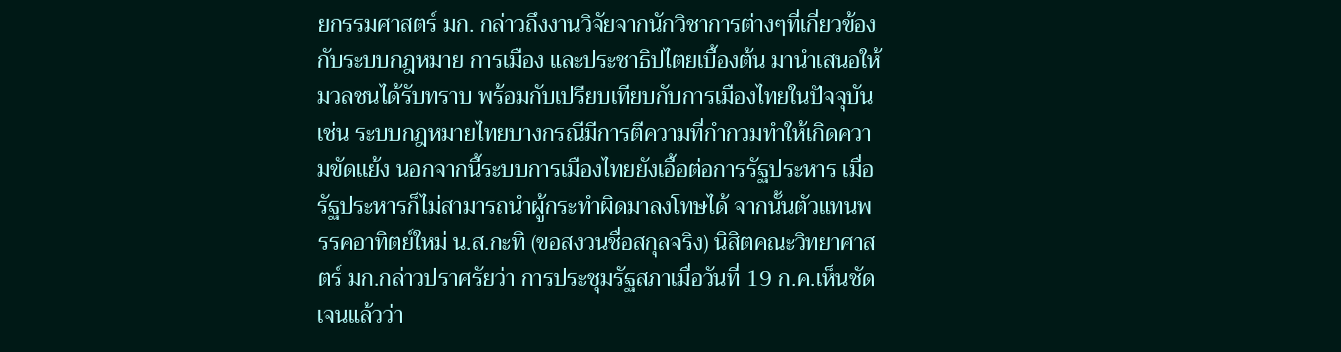ยกรรมศาสตร์ มก. กล่าวถึงงานวิจัยจากนักวิชาการต่างๆที่เกี่ยวข้องกับระบบกฎหมาย การเมือง และประชาธิปไตยเบื้องต้น มานำเสนอให้มวลชนได้รับทราบ พร้อมกับเปรียบเทียบกับการเมืองไทยในปัจจุบัน เช่น ระบบกฎหมายไทยบางกรณีมีการตีความที่กำกวมทำให้เกิดความขัดเเย้ง นอกจากนี้ระบบการเมืองไทยยังเอื้อต่อการรัฐประหาร เมื่อรัฐประหารก็ไม่สามารถนำผู้กระทำผิดมาลงโทษได้ จากนั้นตัวแทนพรรคอาทิตย์ใหม่ น.ส.กะทิ (ขอสงวนชื่อสกุลจริง) นิสิตคณะวิทยาศาสตร์ มก.กล่าวปราศรัยว่า การประชุมรัฐสภาเมื่อวันที่ 19 ก.ค.เห็นชัดเจนแล้วว่า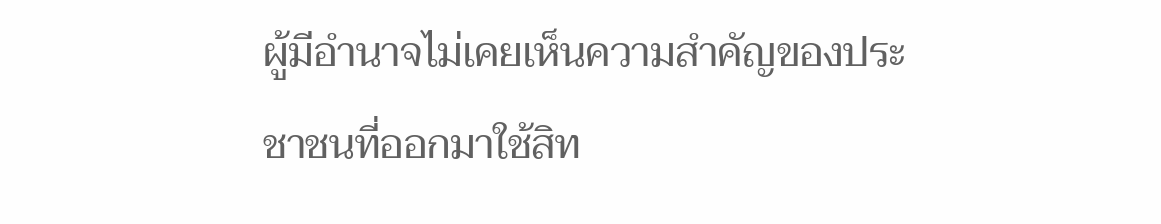ผู้มีอำนาจไม่เคยเห็นความสำคัญของประชาชนที่ออกมาใช้สิท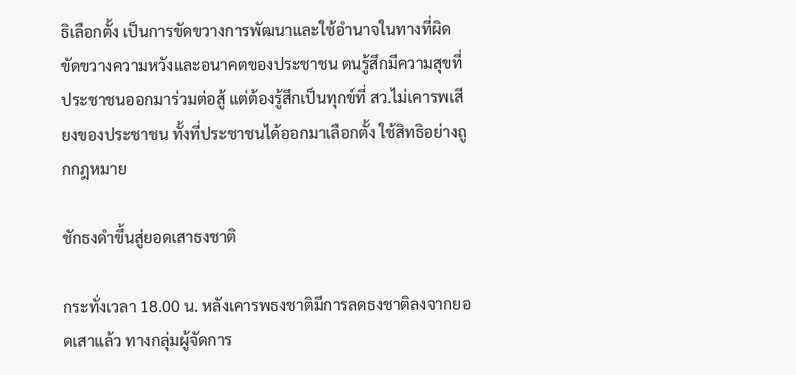ธิเลือกตั้ง เป็นการขัดขวางการพัฒนาและใช้อำนาจในทางที่ผิด ขัดขวางความหวังและอนาคตของประชาชน ตนรู้สึกมีความสุขที่ประชาชนออกมาร่วมต่อสู้ แต่ต้องรู้สึกเป็นทุกข์ที่ สว.ไม่เคารพเสียงของประชาชน ทั้งที่ประชาชนได้ออกมาเลือกตั้ง ใช้สิทธิอย่างถูกกฎหมาย

ชักธงดำขึ้นสู่ยอดเสาธงชาติ

กระทั่งเวลา 18.00 น. หลังเคารพธงชาติมีการลดธงชาติลงจากยอดเสาแล้ว ทางกลุ่มผู้จัดการ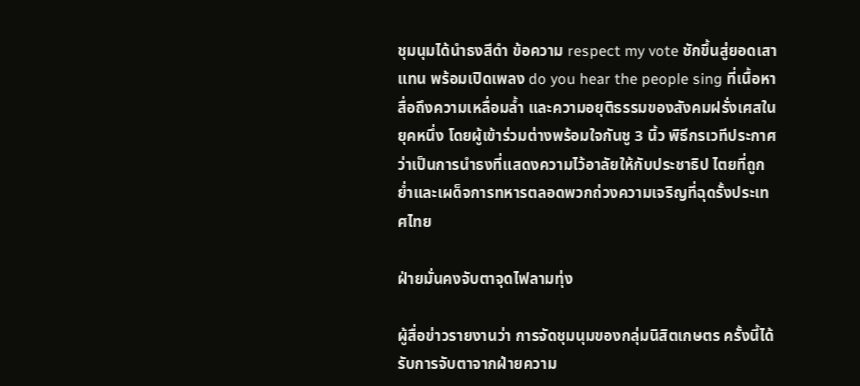ชุมนุมได้นำธงสีดำ ข้อความ respect my vote ชักขึ้นสู่ยอดเสาแทน พร้อมเปิดเพลง do you hear the people sing ที่เนื้อหาสื่อถึงความเหลื่อมล้ำ และความอยุติธรรมของสังคมฝรั่งเศสในยุคหนึ่ง โดยผู้เข้าร่วมต่างพร้อมใจกันชู 3 นิ้ว พิธีกรเวทีประกาศว่าเป็นการนำธงที่แสดงความไว้อาลัยให้กับประชาธิป ไตยที่ถูกย่ำและเผด็จการทหารตลอดพวกถ่วงความเจริญที่ฉุดรั้งประเทศไทย

ฝ่ายมั่นคงจับตาจุดไฟลามทุ่ง

ผู้สื่อข่าวรายงานว่า การจัดชุมนุมของกลุ่มนิสิตเกษตร ครั้งนี้ได้รับการจับตาจากฝ่ายความ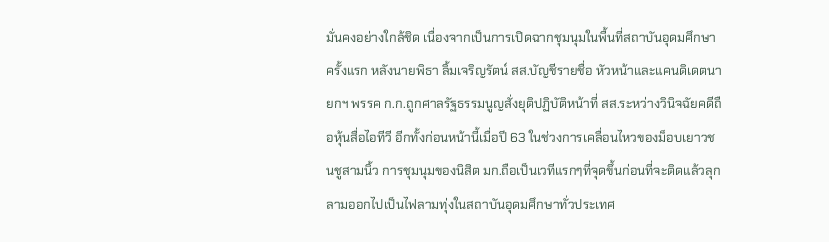มั่นคงอย่างใกล้ชิด เนื่องจากเป็นการเปิดฉากชุมนุมในพื้นที่สถาบันอุดมศึกษาครั้งแรก หลังนายพิธา ลิ้มเจริญรัตน์ สส.บัญชีรายชื่อ หัวหน้าและแคนดิเดตนายกฯ พรรค ก.ก.ถูกศาลรัฐธรรมนูญสั่งยุติปฏิบัติหน้าที่ สส.ระหว่างวินิจฉัยคดีถือหุ้นสื่อไอทีวี อีกทั้งก่อนหน้านี้เมื่อปี 63 ในช่วงการเคลื่อนไหวของม็อบเยาวชนชูสามนิ้ว การชุมนุมของนิสิต มก.ถือเป็นเวทีแรกๆที่จุดขึ้นก่อนที่จะติดแล้วลุกลามออกไปเป็นไฟลามทุ่งในสถาบันอุดมศึกษาทั่วประเทศ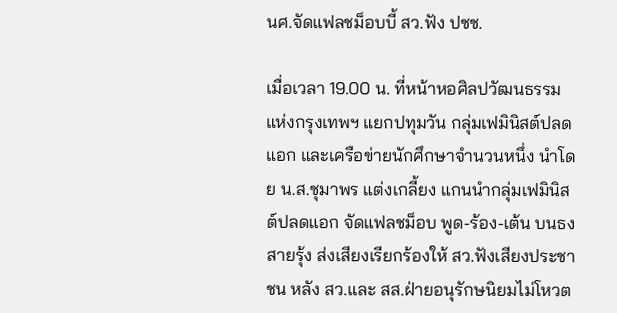นศ.จัดแฟลชม็อบบี้ สว.ฟัง ปชช.

เมื่อเวลา 19.00 น. ที่หน้าหอศิลปวัฒนธรรมแห่งกรุงเทพฯ แยกปทุมวัน กลุ่มเฟมินิสต์ปลดแอก และเครือข่ายนักศึกษาจำนวนหนึ่ง นำโดย น.ส.ชุมาพร แต่งเกลี้ยง แกนนำกลุ่มเฟมินิสต์ปลดแอก จัดแฟลชม็อบ พูด-ร้อง-เต้น บนธงสายรุ้ง ส่งเสียงเรียกร้องให้ สว.ฟังเสียงประชาชน หลัง สว.และ สส.ฝ่ายอนุรักษนิยมไม่โหวต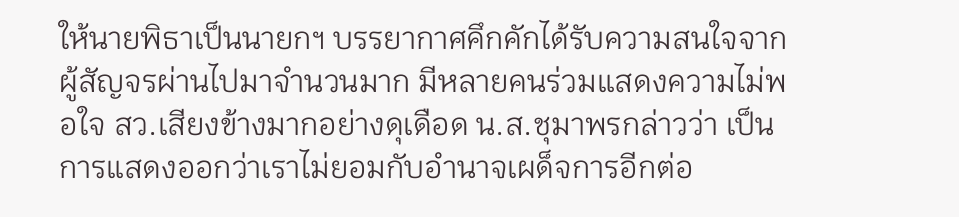ให้นายพิธาเป็นนายกฯ บรรยากาศคึกคักได้รับความสนใจจากผู้สัญจรผ่านไปมาจำนวนมาก มีหลายคนร่วมแสดงความไม่พอใจ สว.เสียงข้างมากอย่างดุเดือด น.ส.ชุมาพรกล่าวว่า เป็นการแสดงออกว่าเราไม่ยอมกับอำนาจเผด็จการอีกต่อ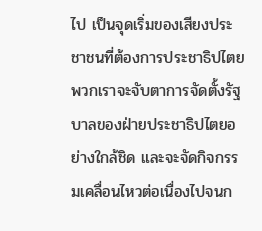ไป เป็นจุดเริ่มของเสียงประชาชนที่ต้องการประชาธิปไตย พวกเราจะจับตาการจัดตั้งรัฐบาลของฝ่ายประชาธิปไตยอย่างใกล้ชิด และจะจัดกิจกรรมเคลื่อนไหวต่อเนื่องไปจนก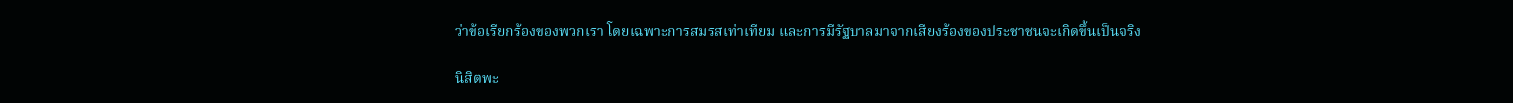ว่าข้อเรียกร้องของพวกเรา โดยเฉพาะการสมรสเท่าเทียม และการมีรัฐบาลมาจากเสียงร้องของประชาชนจะเกิดขึ้นเป็นจริง

นิสิตพะ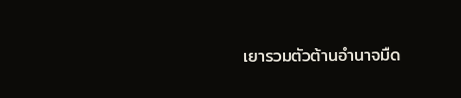เยารวมตัวต้านอำนาจมืด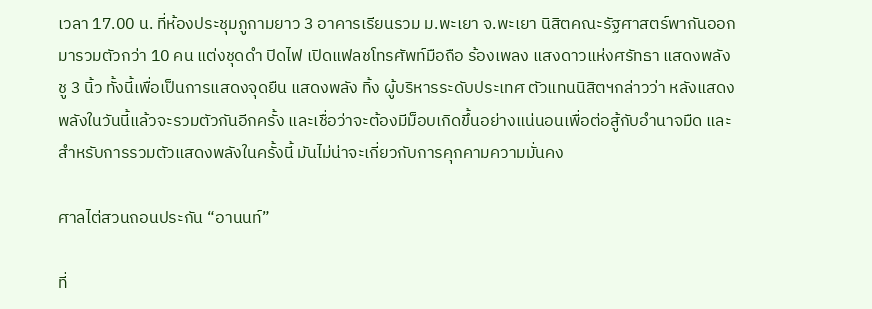เวลา 17.00 น. ที่ห้องประชุมภูกามยาว 3 อาคารเรียนรวม ม.พะเยา จ.พะเยา นิสิตคณะรัฐศาสตร์พากันออกมารวมตัวกว่า 10 คน แต่งชุดดำ ปิดไฟ เปิดแฟลชโทรศัพท์มือถือ ร้องเพลง แสงดาวแห่งศรัทธา แสดงพลังชู 3 นิ้ว ทั้งนี้เพื่อเป็นการแสดงจุดยืน แสดงพลัง ทิ้ง ผู้บริหารระดับประเทศ ตัวแทนนิสิตฯกล่าวว่า หลังแสดงพลังในวันนี้แล้วจะรวมตัวกันอีกครั้ง และเชื่อว่าจะต้องมีม็อบเกิดขึ้นอย่างแน่นอนเพื่อต่อสู้กับอำนาจมืด และสำหรับการรวมตัวแสดงพลังในครั้งนี้ มันไม่น่าจะเกี่ยวกับการคุกคามความมั่นคง

ศาลไต่สวนถอนประกัน “อานนท์”

ที่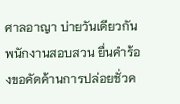ศาลอาญา บ่ายวันเดียวกัน พนักงานสอบสวน ยื่นคำร้องขอคัดค้านการปล่อยชั่วค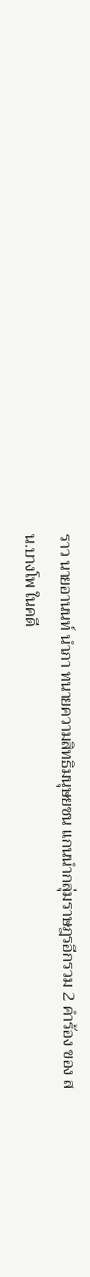ราว นายอานนท์ นำภา ทนายความสิทธิมนุษยชน แกนนำกลุ่มราษฎรอีกรวม 2 คำร้อง ของ สน.บางโพ ในคดี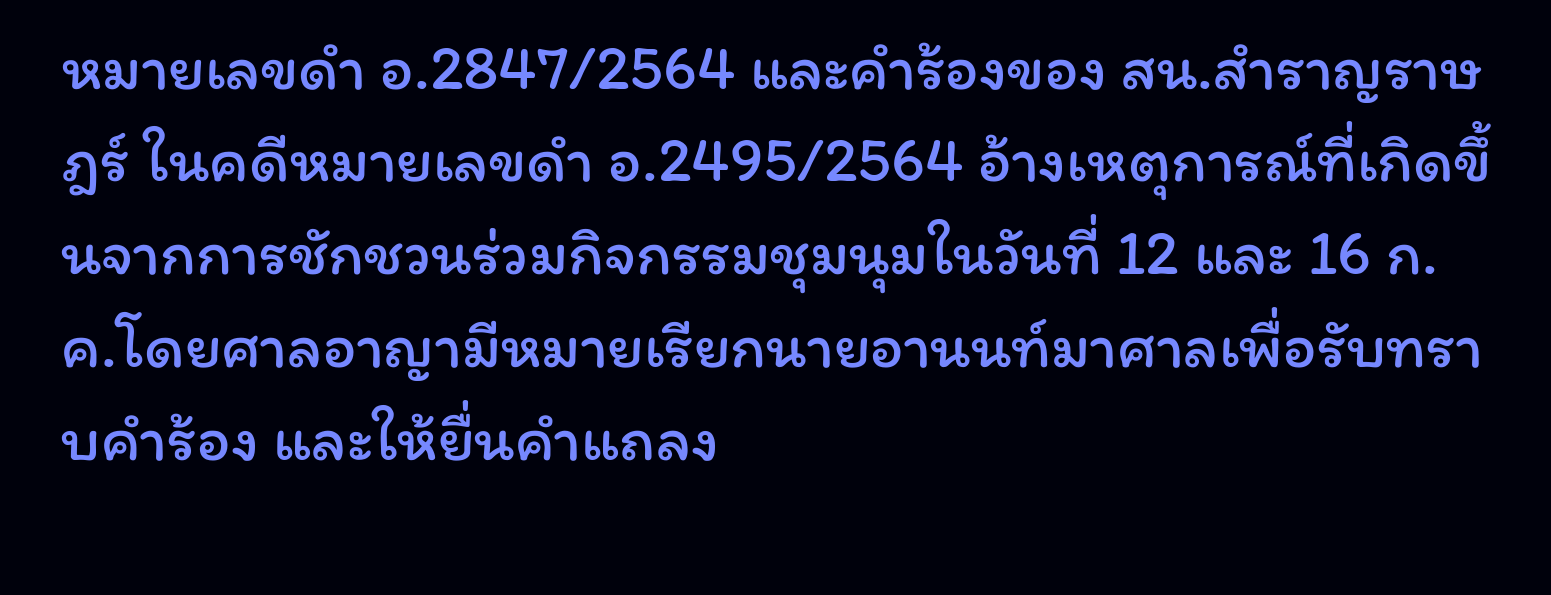หมายเลขดำ อ.2847/2564 และคำร้องของ สน.สำราญราษฎร์ ในคดีหมายเลขดำ อ.2495/2564 อ้างเหตุการณ์ที่เกิดขึ้นจากการชักชวนร่วมกิจกรรมชุมนุมในวันที่ 12 และ 16 ก.ค.โดยศาลอาญามีหมายเรียกนายอานนท์มาศาลเพื่อรับทราบคำร้อง และให้ยื่นคำแถลง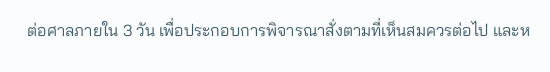ต่อศาลภายใน 3 วัน เพื่อประกอบการพิจารณาสั่งตามที่เห็นสมควรต่อไป และห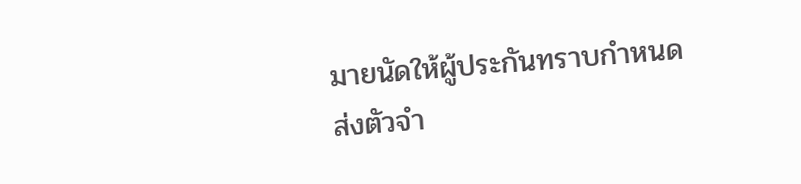มายนัดให้ผู้ประกันทราบกำหนดส่งตัวจำ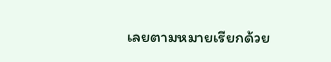เลยตามหมายเรียกด้วย